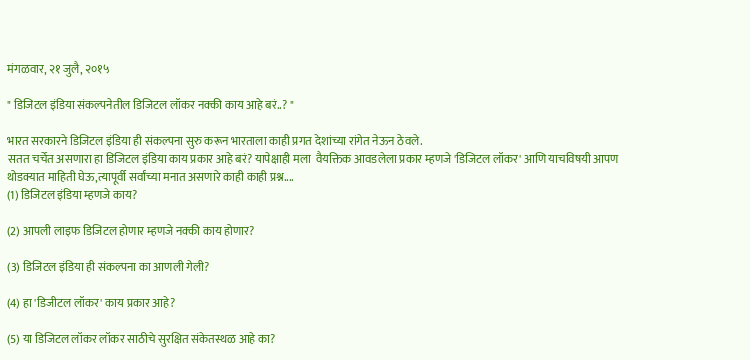मंगळवार, २१ जुलै, २०१५

" डिजिटल इंडिया संकल्पनेतील डिजिटल लॉकर नक्की काय आहे बरं..? "

भारत सरकारने डिजिटल इंडिया ही संकल्पना सुरु करून भारताला काही प्रगत देशांच्या रांगेत नेऊन ठेवले.
सतत चर्चेत असणारा हा डिजिटल इंडिया काय प्रकार आहे बरं? यापेक्षाही मला  वैयक्तिक आवडलेला प्रकार म्हणजे 'डिजिटल लॉकर' आणि याचविषयी आपण
थोडक्यात माहिती घेऊ,त्यापूर्वी सर्वांच्या मनात असणारे काही काही प्रश्न....
(1) डिजिटल इंडिया म्हणजे काय?

(2) आपली लाइफ डिजिटल होणार म्हणजे नक्की काय होणार?

(3) डिजिटल इंडिया ही संकल्पना का आणली गेली?

(4) हा 'डिजीटल लॉकर' काय प्रकार आहे?

(5) या डिजिटल लॉकर लॉकर साठीचे सुरक्षित संकेतस्थळ आहे का?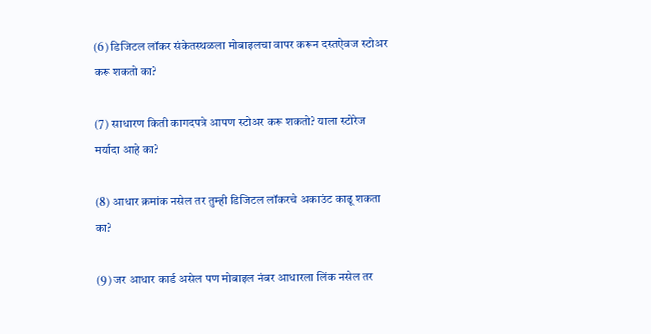(6) डिजिटल लॉकर संकेतस्थळला मोबाइलचा वापर करून दस्तऐवज स्टोअर करू शकतो का?

(7) साधारण किती कागदपत्रे आपण स्टोअर करू शकतो? याला स्टोरेज मर्यादा आहे का?

(8) आधार क्रमांक नसेल तर तुम्ही डिजिटल लॉकरचे अकाउंट काढू शकता का?

(9) जर आधार कार्ड असेल पण मोबाइल नंबर आधारला लिंक नसेल तर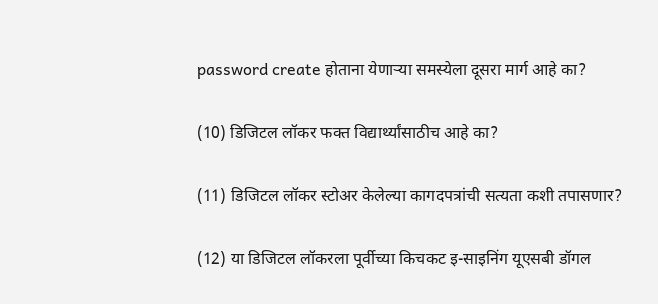password create होताना येणाऱ्या समस्येला दूसरा मार्ग आहे का?

(10) डिजिटल लॉकर फक्त विद्यार्थ्यांसाठीच आहे का?

(11) डिजिटल लॉकर स्टोअर केलेल्या कागदपत्रांची सत्यता कशी तपासणार?

(12) या डिजिटल लॉकरला पूर्वीच्या किचकट इ-साइनिंग यूएसबी डॉगल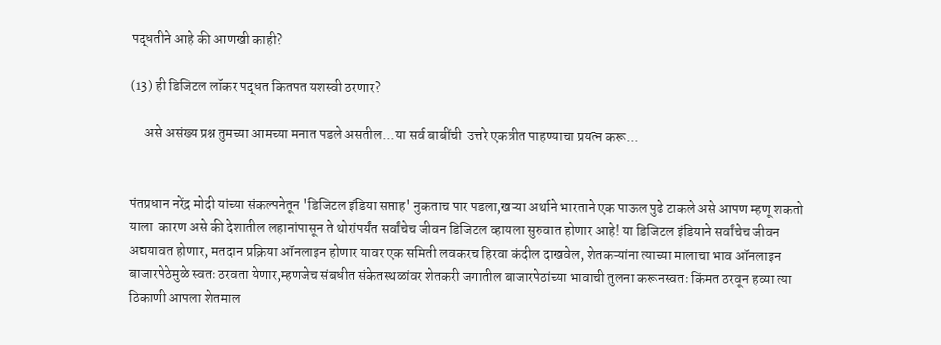पद्धतीने आहे की आणखी काही?

(13) ही डिजिटल लॉकर पद्धत कितपत यशस्वी ठरणार?

     असे असंख्य प्रश्न तुमच्या आमच्या मनात पडले असतील...या सर्व बाबींची  उत्तरे एकत्रीत पाहण्याचा प्रयत्न करू...


पंतप्रधान नरेंद्र मोदी यांच्या संकल्पनेतून 'डिजिटल इंडिया सप्ताह' नुकताच पार पडला,खऱ्या अर्थाने भारताने एक पाऊल पुढे टाकले असे आपण म्हणू शकतो याला  कारण असे की देशातील लहानांपासून ते थोरांपर्यंत सर्वांचेच जीवन डिजिटल व्हायला सुरुवात होणार आहे! या डिजिटल इंडियाने सर्वांचेच जीवन अद्ययावत होणार, मतदान प्रक्रिया ऑनलाइन होणार यावर एक समिती लवकरच हिरवा कंदील दाखवेल, शेतकऱ्यांना त्याच्या मालाचा भाव ऑनलाइन बाजारपेठेमुळे स्वतः ठरवता येणार,म्हणजेच संबधीत संकेतस्थळांवर शेतकरी जगातील बाजारपेठांच्या भावाची तुलना करूनस्वतः किंमत ठरवून हव्या त्या ठिकाणी आपला शेतमाल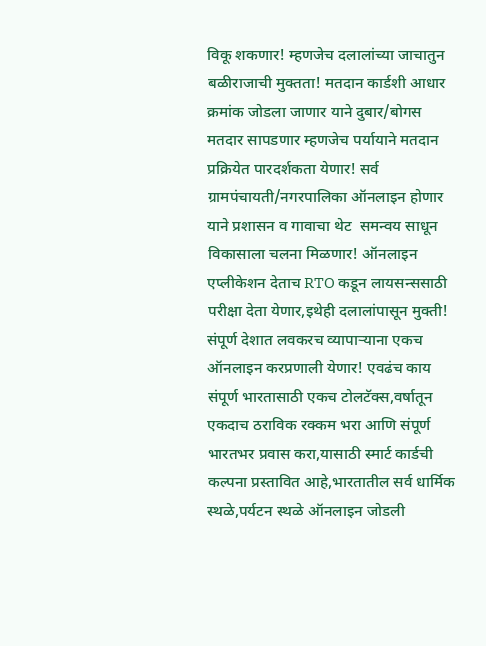विकू शकणार! म्हणजेच दलालांच्या जाचातुन बळीराजाची मुक्तता! मतदान कार्डशी आधार क्रमांक जोडला जाणार याने दुबार/बोगस मतदार सापडणार म्हणजेच पर्यायाने मतदान प्रक्रियेत पारदर्शकता येणार! सर्व ग्रामपंचायती/नगरपालिका ऑनलाइन होणार याने प्रशासन व गावाचा थेट  समन्वय साधून विकासाला चलना मिळणार! ऑनलाइन एप्लीकेशन देताच RTO कडून लायसन्ससाठी परीक्षा देता येणार,इथेही दलालांपासून मुक्ती! संपूर्ण देशात लवकरच व्यापाऱ्याना एकच ऑनलाइन करप्रणाली येणार! एवढंच काय संपूर्ण भारतासाठी एकच टोलटॅक्स,वर्षातून एकदाच ठराविक रक्कम भरा आणि संपूर्ण भारतभर प्रवास करा,यासाठी स्मार्ट कार्डची कल्पना प्रस्तावित आहे,भारतातील सर्व धार्मिक स्थळे,पर्यटन स्थळे ऑनलाइन जोडली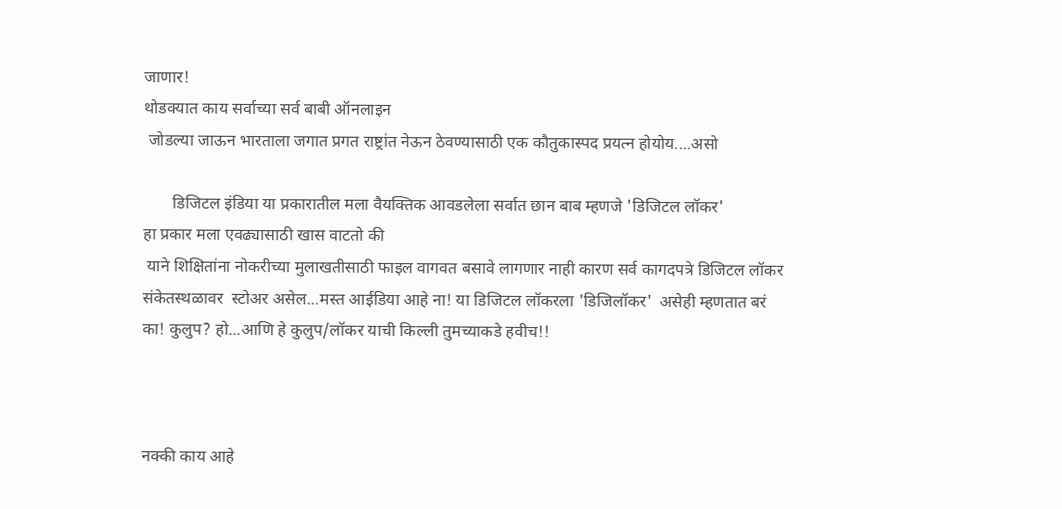जाणार!
थोडक्यात काय सर्वाच्या सर्व बाबी ऑनलाइन
 जोडल्या जाऊन भारताला जगात प्रगत राष्ट्रांत नेऊन ठेवण्यासाठी एक कौतुकास्पद प्रयत्न होयोय....असो

       डिजिटल इंडिया या प्रकारातील मला वैयक्तिक आवडलेला सर्वात छान बाब म्हणजे 'डिजिटल लॉकर'
हा प्रकार मला एवढ्यासाठी खास वाटतो की
 याने शिक्षितांना नोकरीच्या मुलाखतीसाठी फाइल वागवत बसावे लागणार नाही कारण सर्व कागदपत्रे डिजिटल लॉकर संकेतस्थळावर  स्टोअर असेल...मस्त आईडिया आहे ना! या डिजिटल लॉकरला 'डिजिलॉकर'  असेही म्हणतात बरं का! कुलुप? हो...आणि हे कुलुप/लॉकर याची किल्ली तुमच्याकडे हवीच!!



नक्की काय आहे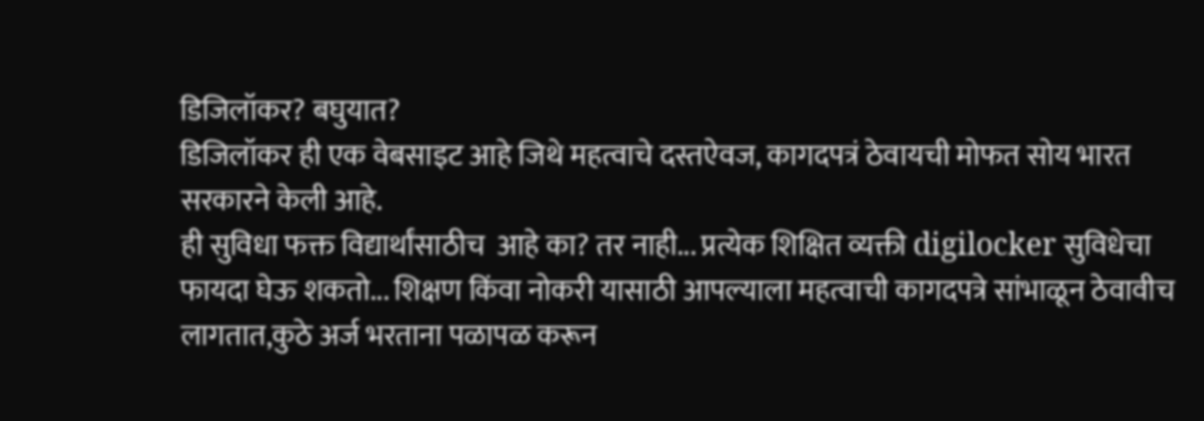डिजिलॉकर? बघुयात?
डिजिलॉकर ही एक वेबसाइट आहे जिथे महत्वाचे दस्तऐवज, कागदपत्रं ठेवायची मोफत सोय भारत सरकारने केली आहे.
ही सुविधा फक्त विद्यार्थांसाठीच  आहे का? तर नाही... प्रत्येक शिक्षित व्यक्ती digilocker सुविधेचा फायदा घेऊ शकतो... शिक्षण किंवा नोकरी यासाठी आपल्याला महत्वाची कागदपत्रे सांभाळून ठेवावीच लागतात,कुठे अर्ज भरताना पळापळ करून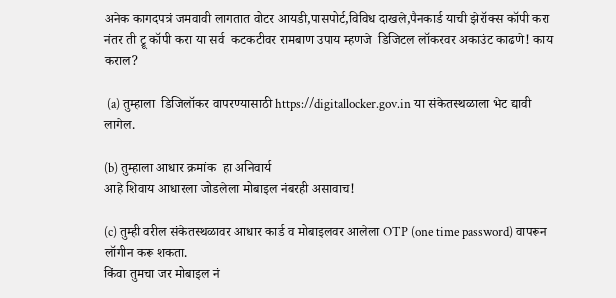अनेक कागदपत्रं जमवावी लागतात वोटर आयडी,पासपोर्ट,विविध दाखले,पैनकार्ड याची झेरॉक्स कॉपी करा  नंतर ती ट्रू कॉपी करा या सर्व  कटकटीवर रामबाण उपाय म्हणजे  डिजिटल लॉकरवर अकाउंट काढणे! काय कराल?

 (a) तुम्हाला  डिजिलॉकर वापरण्यासाठी https://digitallocker.gov.in या संकेतस्थळाला भेट द्यावी लागेल.

(b) तुम्हाला आधार क्रमांक  हा अनिवार्य
आहे शिवाय आधारला जोडलेला मोबाइल नंबरही असावाच!

(c) तुम्ही वरील संकेतस्थळावर आधार कार्ड व मोबाइलवर आलेला OTP (one time password) वापरून लॉगीन करू शकता.
किंवा तुमचा जर मोबाइल नं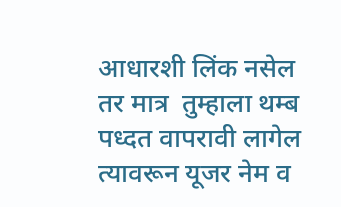आधारशी लिंक नसेल
तर मात्र  तुम्हाला थम्ब पध्दत वापरावी लागेल त्यावरून यूजर नेम व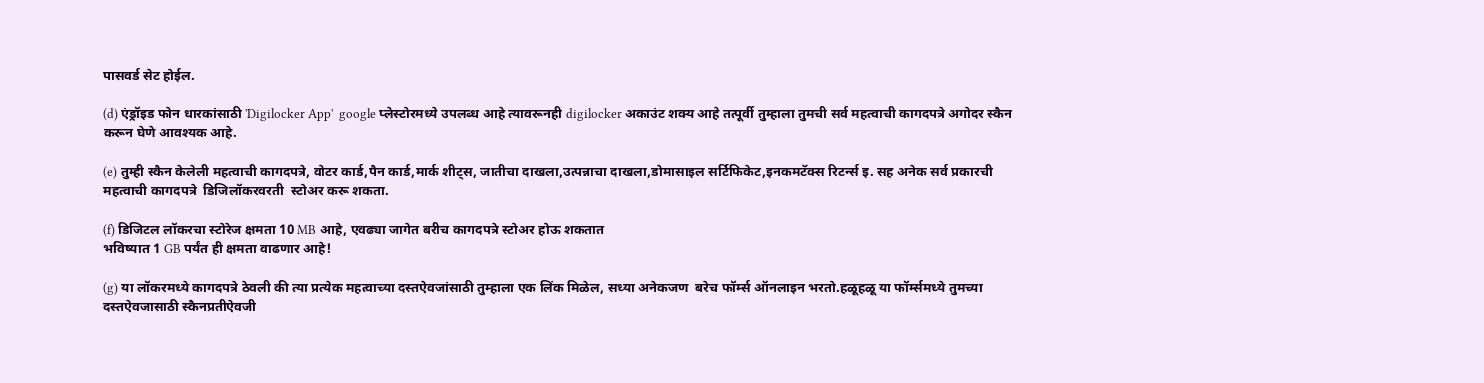पासवर्ड सेट होईल.

(d) एंड्रॉइड फोन धारकांसाठी 'Digilocker App'  google प्लेस्टोरमध्ये उपलब्ध आहे त्यावरूनही digilocker अकाउंट शक्य आहे तत्पूर्वी तुम्हाला तुमची सर्व महत्वाची कागदपत्रे अगोदर स्कैन
करून घेणे आवश्यक आहे.

(e) तुम्ही स्कैन केलेली महत्वाची कागदपत्रे, वोटर कार्ड,पैन कार्ड,मार्क शीट्स, जातीचा दाखला,उत्पन्नाचा दाखला,डोमासाइल सर्टिफिकेट,इनकमटॅक्स रिटर्न्स इ. सह अनेक सर्व प्रकारची महत्वाची कागदपत्रे  डिजिलॉकरवरती  स्टोअर करू शकता.

(f) डिजिटल लॉकरचा स्टोरेज क्षमता 10 MB आहे, एवढ्या जागेत बरीच कागदपत्रे स्टोअर होऊ शकतात
भविष्यात 1 GB पर्यंत ही क्षमता वाढणार आहे!

(g) या लॉकरमध्ये कागदपत्रे ठेवली की त्या प्रत्येक महत्वाच्या दस्तऐवजांसाठी तुम्हाला एक लिंक मिळेल, सध्या अनेकजण  बरेच फॉर्म्स ऑनलाइन भरतो.हळूहळू या फॉर्म्समध्ये तुमच्या दस्तऐवजासाठी स्कैनप्रतीऐवजी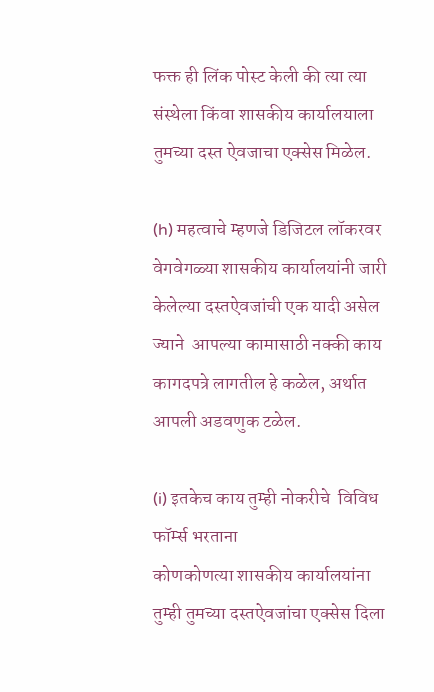फक्त ही लिंक पोस्ट केली की त्या त्या संस्थेला किंवा शासकीय कार्यालयाला तुमच्या दस्त ऐवजाचा एक्सेस मिळेल.

(h) महत्वाचे म्हणजे डिजिटल लॉकरवर  वेगवेगळ्या शासकीय कार्यालयांनी जारी केलेल्या दस्तऐवजांची एक यादी असेल ज्याने  आपल्या कामासाठी नक्की काय कागदपत्रे लागतील हे कळेल, अर्थात  आपली अडवणुक टळेल.

(i) इतकेच काय तुम्ही नोकरीचे  विविध फॉर्म्स भरताना
कोणकोणत्या शासकीय कार्यालयांना तुम्ही तुमच्या दस्तऐवजांचा एक्सेस दिला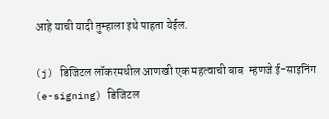आहे याची यादी तुम्हाला इथे पाहता येईल.

(j) डिजिटल लॉकरमधील आणखी एक महत्वाची बाब  म्हणजे ई-साइनिंग (e-signing) डिजिटल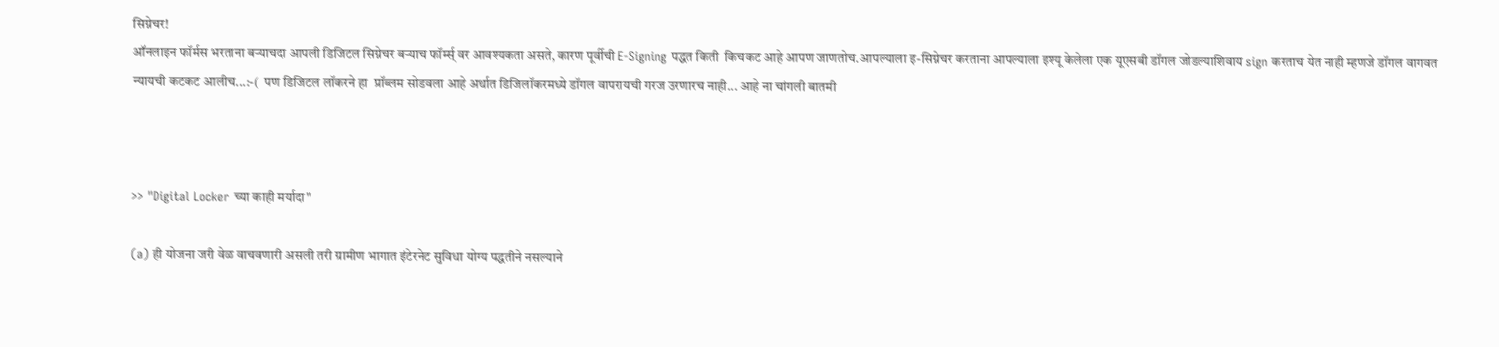सिग्नेचर!
ऑनलाइन फॉर्मस भरताना बऱ्याचदा आपली डिजिटल सिग्नेचर बऱ्याच फॉर्म्स् वर आवश्यकता असते, कारण पूर्वीची E-Signing पद्धत किती  किचकट आहे आपण जाणतोच.आपल्याला इ-सिग्नेचर करताना आपल्याला इश्यू केलेला एक यूएसबी डॉगल जोडल्याशिवाय sign करताच येत नाही म्हणजे डॉगल वागवत न्यायची कटकट आलीच...:-(  पण डिजिटल लॉकरने हा  प्रॉब्लम सोडवला आहे अर्थात डिजिलॉकरमध्ये डॉगल वापरायची गरज उरणारच नाही... आहे ना चांगली बातमी



>> "Digital Locker च्या काही मर्यादा"

(a) ही योजना जरी वेळ वाचवणारी असली तरी ग्रामीण भागात इंटेरनेट सुविधा योग्य पद्धतीने नसल्याने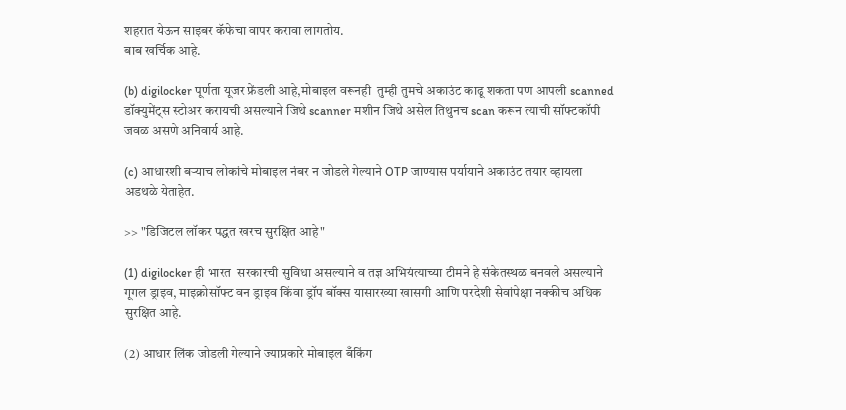शहरात येऊन साइबर कॅफेचा वापर करावा लागतोय.
बाब खर्चिक आहे.

(b) digilocker पूर्णता यूजर फ्रेंडली आहे,मोबाइल वरूनही  तुम्ही तुमचे अकाउंट काढू शकता पण आपली scanned डॉक्युमेंट्स स्टोअर करायची असल्याने जिथे scanner मशीन जिथे असेल तिथुनच scan करून त्याची सॉफ्टकॉपी जवळ असणे अनिवार्य आहे.

(c) आधारशी बऱ्याच लोकांचे मोबाइल नंबर न जोडले गेल्याने OTP जाण्यास पर्यायाने अकाउंट तयार व्हायला अडथळे येताहेत.

>> "डिजिटल लॉकर पद्धत खरच सुरक्षित आहे"

(1) digilocker ही भारत  सरकारची सुविधा असल्याने व तज्ञ अभियंत्याच्या टीमने हे संकेतस्थळ बनवले असल्याने
गूगल ड्राइव, माइक्रोसॉफ्ट वन ड्राइव किंवा ड्रॉप बॉक्स यासारख्या खासगी आणि परदेशी सेवांपेक्षा नक्कीच अधिक
सुरक्षित आहे.

(2) आधार लिंक जोडली गेल्याने ज्याप्रकारे मोबाइल बँकिंग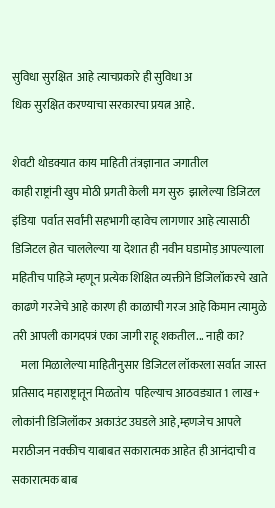सुविधा सुरक्षित  आहे त्याचप्रकारे ही सुविधा अ
धिक सुरक्षित करण्याचा सरकारचा प्रयत्न आहे.

शेवटी थोडक्यात काय माहिती तंत्रज्ञानात जगातील
काही राष्ट्रांनी खुप मोठी प्रगती केली मग सुरु  झालेल्या डिजिटल इंडिया  पर्वात सर्वांनी सहभागी व्हावेच लागणार आहे त्यासाठी डिजिटल होत चाललेल्या या देशात ही नवीन घडामोड़ आपल्याला महितीच पाहिजे म्हणून प्रत्येक शिक्षित व्यक्तीने डिजिलॉकरचे खाते
काढणे गरजेचे आहे कारण ही काळाची गरज आहे किमान त्यामुळे तरी आपली कागदपत्रं एका जागी राहू शकतील... नाही का?
    मला मिळालेल्या माहितीनुसार डिजिटल लॉकरला सर्वात जास्त   प्रतिसाद महाराष्ट्रातून मिळतोय  पहिल्याच आठवड्यात 1 लाख+ लोकांनी डिजिलॉकर अकाउंट उघडले आहे,म्हणजेच आपले मराठीजन नक्कीच याबाबत सकारात्मक आहेत ही आनंदाची व सकारात्मक बाब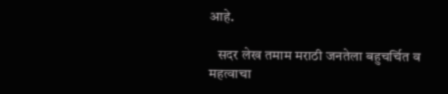आहे.

   सदर लेख तमाम मराठी जनतेला बहुचर्चित व महत्वाचा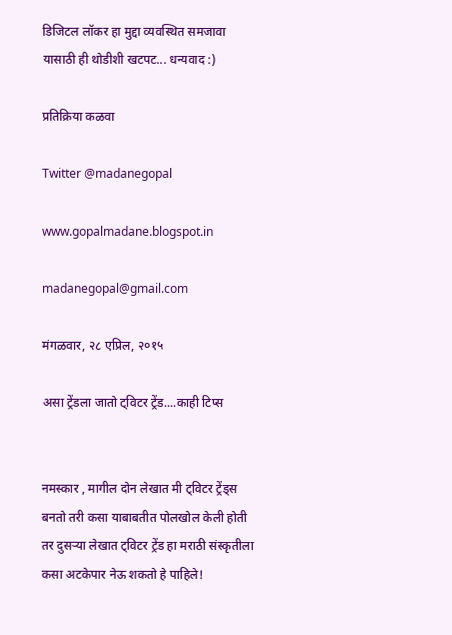डिजिटल लॉकर हा मुद्दा व्यवस्थित समजावा यासाठी ही थोडीशी खटपट... धन्यवाद :)

प्रतिक्रिया कळवा

Twitter @madanegopal

www.gopalmadane.blogspot.in

madanegopal@gmail.com

मंगळवार, २८ एप्रिल, २०१५

असा ट्रेंडला जातो ट्विटर ट्रेंड....काही टिप्स


नमस्कार , मागील दोन लेखात मी ट्विटर ट्रेंड्स बनतो तरी कसा याबाबतीत पोलखोल केली होती तर दुसऱ्या लेखात ट्विटर ट्रेंड हा मराठी संस्कृतीला कसा अटकेपार नेऊ शकतो हे पाहिले!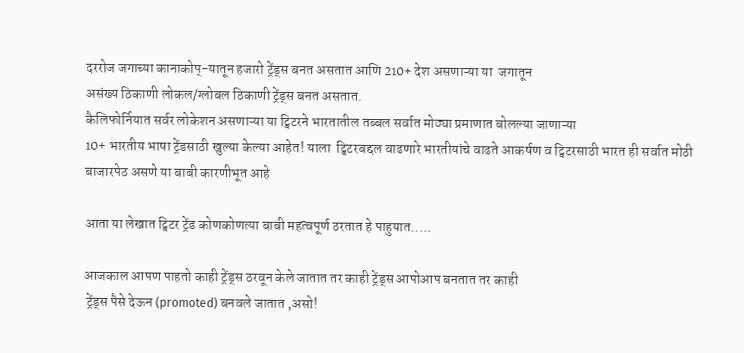दररोज जगाच्या कानाकोप्-यातून हजारो ट्रेंड्स बनत असतात आणि 210+ देश असणाऱ्या या  जगातून
असंख्य ठिकाणी लोकल/ग्लोबल ठिकाणी ट्रेंड्स बनत असतात.
कैलिफोर्नियात सर्वर लोकेशन असणाऱ्या या ट्विटरने भारतातील तब्बल सर्वात मोठ्या प्रमाणात बोलल्या जाणाऱ्या
10+ भारतीय भाषा ट्रेंडसाठी खुल्या केल्या आहेत! याला  ट्विटरबद्दल वाढणारे भारतीयांचे वाढते आकर्षण व ट्विटरसाठी भारत ही सर्वात मोठी  बाजारपेठ असणे या बाबी कारणीभूत आहे

आता या लेखात ट्विटर ट्रेंड कोणकोणत्या बाबी महत्वपूर्ण ठरतात हे पाहुयात.....

आजकाल आपण पाहतो काही ट्रेंड्स ठरवून केले जातात तर काही ट्रेंड्स आपोआप बनतात तर काही
 ट्रेंड्स पैसे देऊन (promoted) बनवले जातात ,असो!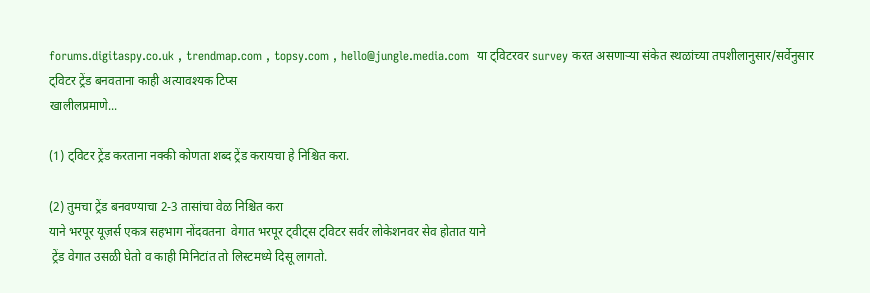forums.digitaspy.co.uk , trendmap.com , topsy.com , hello@jungle.media.com  या ट्विटरवर survey करत असणाऱ्या संकेत स्थळांच्या तपशीलानुसार/सर्वेनुसार
ट्विटर ट्रेंड बनवताना काही अत्यावश्यक टिप्स
खालीलप्रमाणे...

(1) ट्विटर ट्रेंड करताना नक्की कोणता शब्द ट्रेंड करायचा हे निश्चित करा.

(2) तुमचा ट्रेंड बनवण्याचा 2-3 तासांचा वेळ निश्चित करा
याने भरपूर यूज़र्स एकत्र सहभाग नोंदवतना  वेगात भरपूर ट्वीट्स ट्विटर सर्वर लोकेशनवर सेव होतात याने
 ट्रेंड वेगात उसळी घेतो व काही मिनिटांत तो लिस्टमध्ये दिसू लागतो.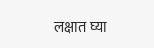लक्षात घ्या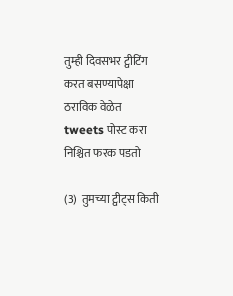तुम्ही दिवसभर ट्वीटिंग करत बसण्यापेक्षा
ठराविक वेळेत tweets पोस्ट करा निश्चित फरक पडतो

(3)  तुमच्या ट्वीट्स किती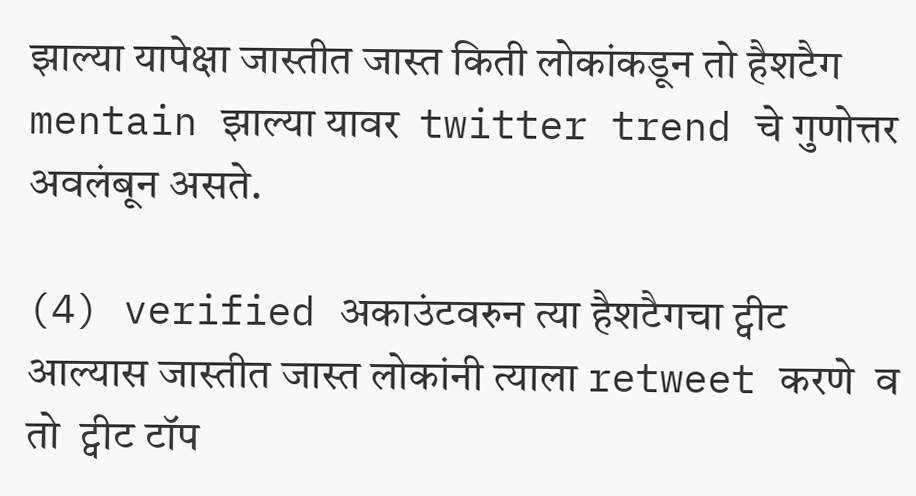झाल्या यापेक्षा जास्तीत जास्त किती लोकांकडून तो हैशटैग mentain झाल्या यावर  twitter trend चे गुणोत्तर अवलंबून असते.

(4) verified अकाउंटवरुन त्या हैशटैगचा ट्वीट आल्यास जास्तीत जास्त लोकांनी त्याला retweet करणे  व तो  ट्वीट टॉप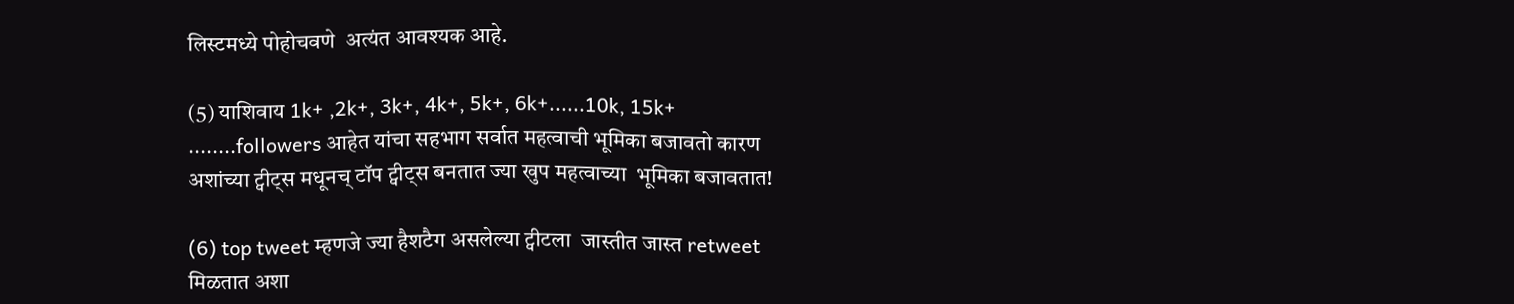लिस्टमध्ये पोहोचवणे  अत्यंत आवश्यक आहे.

(5) याशिवाय 1k+ ,2k+, 3k+, 4k+, 5k+, 6k+......10k, 15k+ ........followers आहेत यांचा सहभाग सर्वात महत्वाची भूमिका बजावतो कारण अशांच्या ट्वीट्स मधूनच् टॉप ट्वीट्स बनतात ज्या खुप महत्वाच्या  भूमिका बजावतात!

(6) top tweet म्हणजे ज्या हैशटैग असलेल्या ट्वीटला  जास्तीत जास्त retweet मिळतात अशा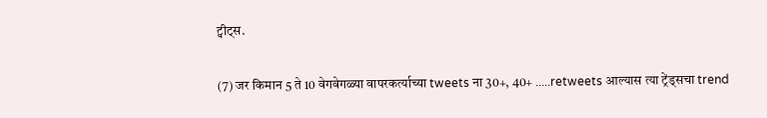ट्वीट्स.

(7) जर किमान 5 ते 10 वेगवेगळ्या वापरकर्त्याच्या tweets ना 30+, 40+ .....retweets आल्यास त्या ट्रेंड्सचा trend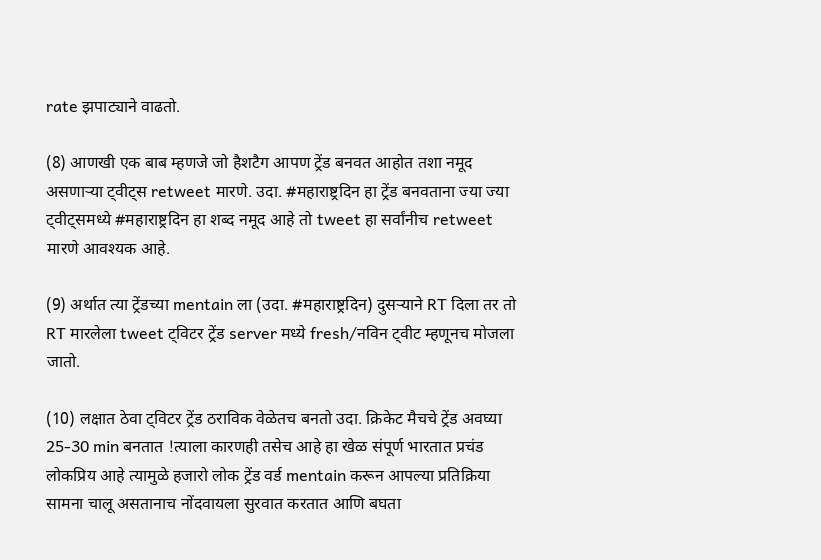rate झपाट्याने वाढतो.

(8) आणखी एक बाब म्हणजे जो हैशटैग आपण ट्रेंड बनवत आहोत तशा नमूद असणाऱ्या ट्वीट्स retweet मारणे. उदा. #महाराष्ट्रदिन हा ट्रेंड बनवताना ज्या ज्या ट्वीट्समध्ये #महाराष्ट्रदिन हा शब्द नमूद आहे तो tweet हा सर्वांनीच retweet मारणे आवश्यक आहे.

(9) अर्थात त्या ट्रेंडच्या mentain ला (उदा. #महाराष्ट्रदिन) दुसऱ्याने RT दिला तर तो RT मारलेला tweet ट्विटर ट्रेंड server मध्ये fresh/नविन ट्वीट म्हणूनच मोजला जातो.

(10) लक्षात ठेवा ट्विटर ट्रेंड ठराविक वेळेतच बनतो उदा. क्रिकेट मैचचे ट्रेंड अवघ्या 25-30 min बनतात !त्याला कारणही तसेच आहे हा खेळ संपूर्ण भारतात प्रचंड लोकप्रिय आहे त्यामुळे हजारो लोक ट्रेंड वर्ड mentain करून आपल्या प्रतिक्रिया सामना चालू असतानाच नोंदवायला सुरवात करतात आणि बघता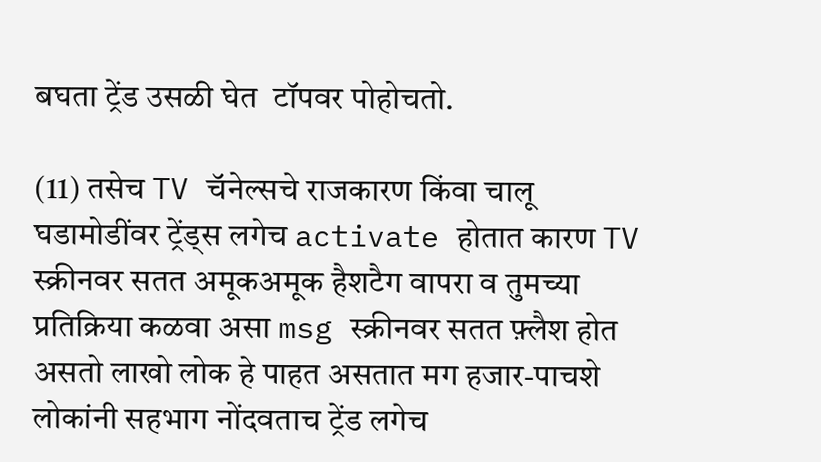बघता ट्रेंड उसळी घेत  टॉपवर पोहोचतो.

(11) तसेच TV चॅनेल्सचे राजकारण किंवा चालू घडामोडींवर ट्रेंड्स लगेच activate होतात कारण TV स्क्रीनवर सतत अमूकअमूक हैशटैग वापरा व तुमच्या प्रतिक्रिया कळवा असा msg स्क्रीनवर सतत फ़्लैश होत असतो लाखो लोक हे पाहत असतात मग हजार-पाचशे लोकांनी सहभाग नोंदवताच ट्रेंड लगेच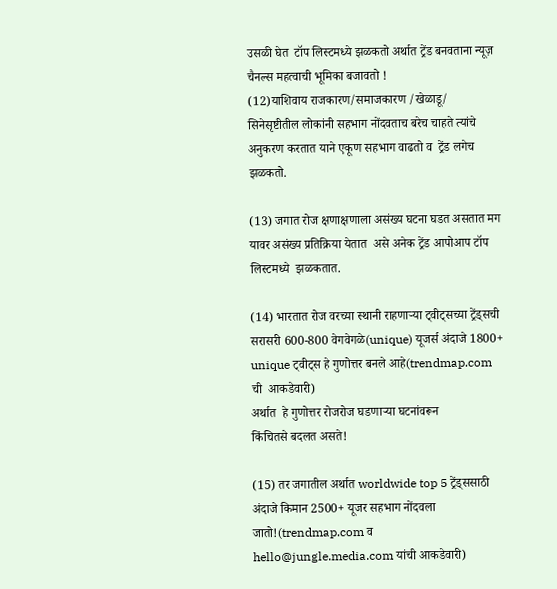उसळी घेत  टॉप लिस्टमध्ये झळकतो अर्थात ट्रेंड बनवताना न्यूज़ चैनल्स महत्वाची भूमिका बजावतो !
(12)याशिवाय राजकारण/समाजकारण /खेळाडू/ सिनेसृष्टीतील लोकांनी सहभाग नोंदवताच बरेच चाहते त्यांचे अनुकरण करतात याने एकूण सहभाग वाढतो व  ट्रेंड लगेच  झळकतो.

(13) जगात रोज क्षणाक्षणाला असंख्य घटना घडत असतात मग यावर असंख्य प्रतिक्रिया येतात  असे अनेक ट्रेंड आपोआप टॉप लिस्टमध्ये  झळकतात.

(14) भारतात रोज वरच्या स्थानी राहणाऱ्या ट्वीट्सच्या ट्रेंड्सची सरासरी 600-800 वेगवेगळे(unique) यूजर्स अंदाजे 1800+  unique ट्वीट्स हे गुणोत्तर बनले आहे(trendmap.com ची  आकडेवारी)
अर्थात  हे गुणोत्तर रोजरोज घडणाऱ्या घटनांवरून
किंचितसे बदलत असते!

(15) तर जगातील अर्थात worldwide top 5 ट्रेंड्ससाठी अंदाजे किमान 2500+ यूजर सहभाग नोंदवला जातो!(trendmap.com व hello@jungle.media.com यांची आकडेवारी)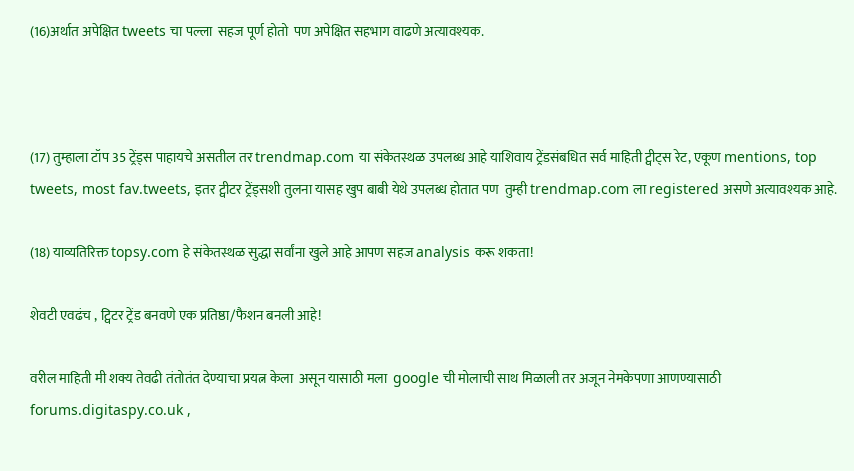(16)अर्थात अपेक्षित tweets चा पल्ला  सहज पूर्ण होतो  पण अपेक्षित सहभाग वाढणे अत्यावश्यक.



(17) तुम्हाला टॉप 35 ट्रेंड्स पाहायचे असतील तर trendmap.com या संकेतस्थळ उपलब्ध आहे याशिवाय ट्रेंडसंबधित सर्व माहिती ट्वीट्स रेट, एकूण mentions, top tweets, most fav.tweets, इतर ट्वीटर ट्रेंड्सशी तुलना यासह खुप बाबी येथे उपलब्ध होतात पण  तुम्ही trendmap.com ला registered असणे अत्यावश्यक आहे.

(18) याव्यतिरिक्त topsy.com हे संकेतस्थळ सुद्धा सर्वांना खुले आहे आपण सहज analysis करू शकता!

शेवटी एवढंच , ट्विटर ट्रेंड बनवणे एक प्रतिष्ठा/फैशन बनली आहे!

वरील माहिती मी शक्य तेवढी तंतोतंत देण्याचा प्रयत्न केला  असून यासाठी मला  google ची मोलाची साथ मिळाली तर अजून नेमकेपणा आणण्यासाठी
forums.digitaspy.co.uk ,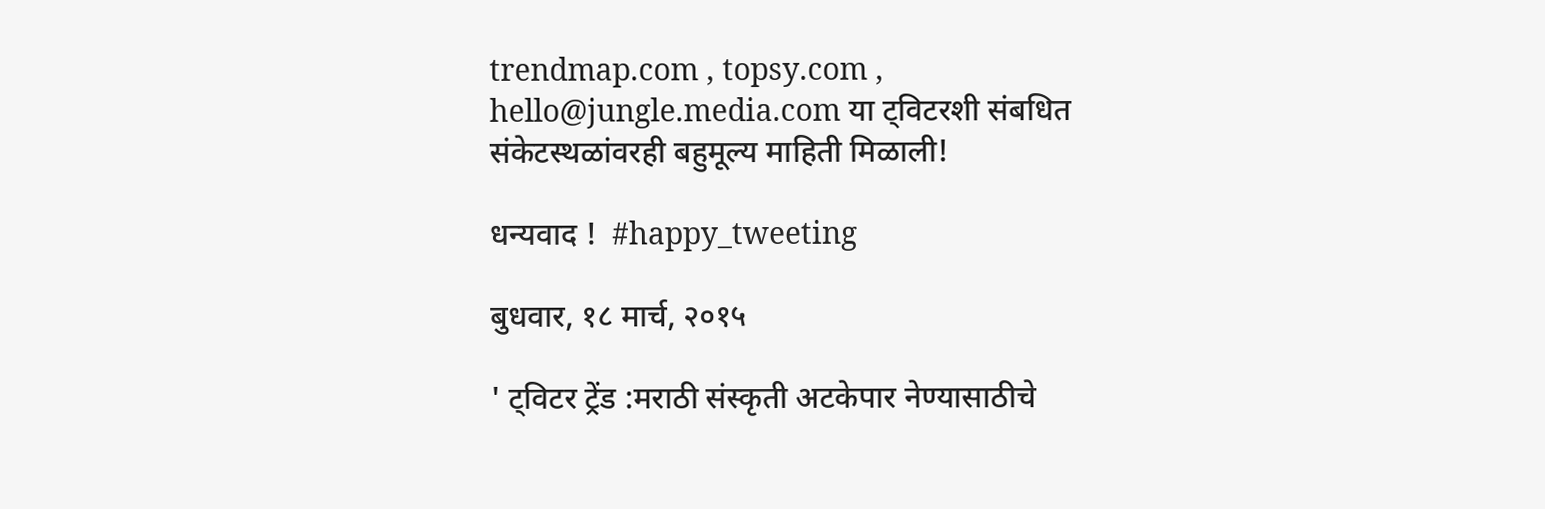trendmap.com , topsy.com , hello@jungle.media.com या ट्विटरशी संबधित संकेटस्थळांवरही बहुमूल्य माहिती मिळाली!

धन्यवाद !  #happy_tweeting

बुधवार, १८ मार्च, २०१५

' ट्विटर ट्रेंड :मराठी संस्कृती अटकेपार नेण्यासाठीचे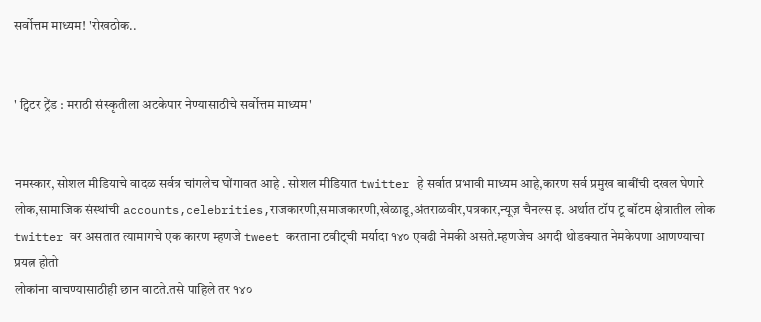सर्वोत्तम माध्यम! 'रोखठोक..


' ट्विटर ट्रेंड : मराठी संस्कृतीला अटकेपार नेण्यासाठीचे सर्वोत्तम माध्यम'


नमस्कार, सोशल मीडियाचे वादळ सर्वत्र चांगलेच घोंगावत आहे . सोशल मीडियात twitter हे सर्वात प्रभावी माध्यम आहे,कारण सर्व प्रमुख बाबींची दखल घेणारे लोक,सामाजिक संस्थांची accounts,celebrities,राजकारणी,समाजकारणी,खेळाडू,अंतराळवीर,पत्रकार,न्यूज़ चैनल्स इ. अर्थात टॉप टू बॉटम क्षेत्रातील लोक twitter वर असतात त्यामागचे एक कारण म्हणजे tweet करताना टवीट्ची मर्यादा १४० एवढी नेमकी असते.म्हणजेच अगदी थोडक्यात नेमकेपणा आणण्याचा प्रयत्न होतो
लोकांना वाचण्यासाठीही छान वाटते.तसे पाहिले तर १४०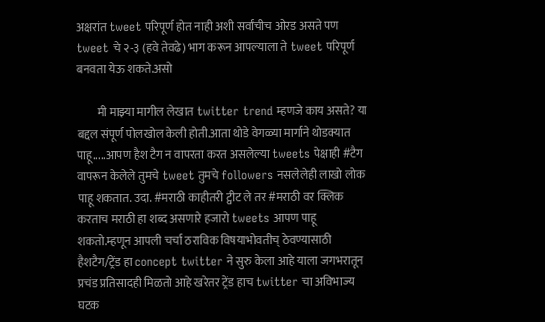अक्षरांत tweet परिपूर्ण होत नाही अशी सर्वांचीच ओरड असते पण tweet चे २-३ (हवे तेवढे) भाग करून आपल्याला ते tweet परिपूर्ण बनवता येऊ शकते.असो

         मी माझ्या मागील लेखात twitter trend म्हणजे काय असते? या बद्दल संपूर्ण पोलखोल केली होती.आता थोडे वेगळ्या मार्गाने थोडक्यात पाहू.....आपण हैश टैग न वापरता करत असलेल्या tweets पेक्षाही #टैग वापरून केलेले तुमचे tweet तुमचे followers नसलेलेही लाखो लोक पाहू शकतात. उदा. #मराठी काहीतरी ट्वीट ले तर #मराठी वर क्लिक करताच मराठी हा शब्द असणारे हजारो tweets आपण पाहू शकतो.म्हणून आपली चर्चा ठराविक विषयाभोवतीच् ठेवण्यासाठी हैशटैग/ट्रेंड हा concept twitter ने सुरु केला आहे याला जगभरातून प्रचंड प्रतिसादही मिळतो आहे खरेतर ट्रेंड हाच twitter चा अविभाज्य घटक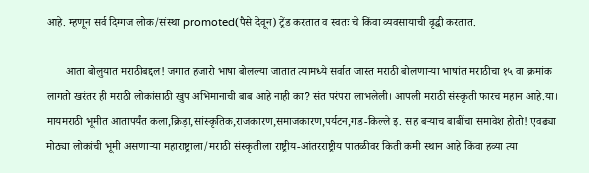आहे. म्हणून सर्व दिग्गज लोक/संस्था promoted(पैसे देवून) ट्रेंड करतात व स्वतः चे किंवा व्यवसायाची वृद्धी करतात.

       आता बोलुयात मराठीबद्दल! जगात हजारो भाषा बोलल्या जातात त्यामध्ये सर्वात जास्त मराठी बोलणाऱ्या भाषांत मराठीचा १५ वा क्रमांक लागतो खरंतर ही मराठी लोकांसाठी खुप अभिमानाची बाब आहे नाही का? संत परंपरा लाभलेली। आपली मराठी संस्कृती फारच महान आहे.या। मायमराठी भूमीत आतापर्यंत कला,क्रिड़ा,सांस्कृतिक,राजकारण,समाजकारण,पर्यटन,गड-किल्ले इ. सह बऱ्याच बाबींचा समावेश होतो! एवढ्या मोठ्या लोकांची भूमी असणाऱ्या महाराष्ट्राला/मराठी संस्कृतीला राष्ट्रीय-आंतरराष्ट्रीय पातळीवर किती कमी स्थान आहे किंवा हव्या त्या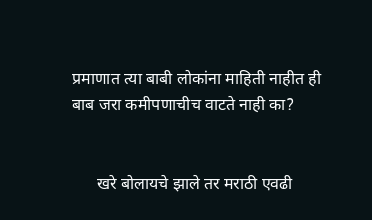प्रमाणात त्या बाबी लोकांना माहिती नाहीत ही बाब जरा कमीपणाचीच वाटते नाही का?


      खरे बोलायचे झाले तर मराठी एवढी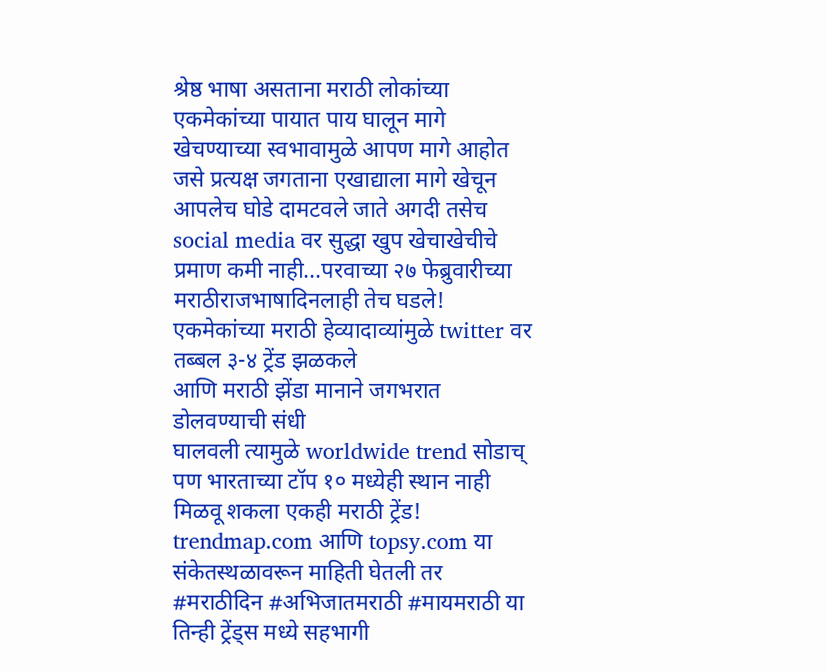श्रेष्ठ भाषा असताना मराठी लोकांच्या एकमेकांच्या पायात पाय घालून मागे खेचण्याच्या स्वभावामुळे आपण मागे आहोत जसे प्रत्यक्ष जगताना एखाद्याला मागे खेचून आपलेच घोडे दामटवले जाते अगदी तसेच social media वर सुद्धा खुप खेचाखेचीचे प्रमाण कमी नाही...परवाच्या २७ फेब्रुवारीच्या
मराठीराजभाषादिनलाही तेच घडले! एकमेकांच्या मराठी हेव्यादाव्यांमुळे twitter वर तब्बल ३-४ ट्रेंड झळकले
आणि मराठी झेंडा मानाने जगभरात डोलवण्याची संधी
घालवली त्यामुळे worldwide trend सोडाच् पण भारताच्या टॉप १० मध्येही स्थान नाही मिळवू शकला एकही मराठी ट्रेंड!  trendmap.com आणि topsy.com या संकेतस्थळावरून माहिती घेतली तर #मराठीदिन #अभिजातमराठी #मायमराठी या तिन्ही ट्रेंड्स मध्ये सहभागी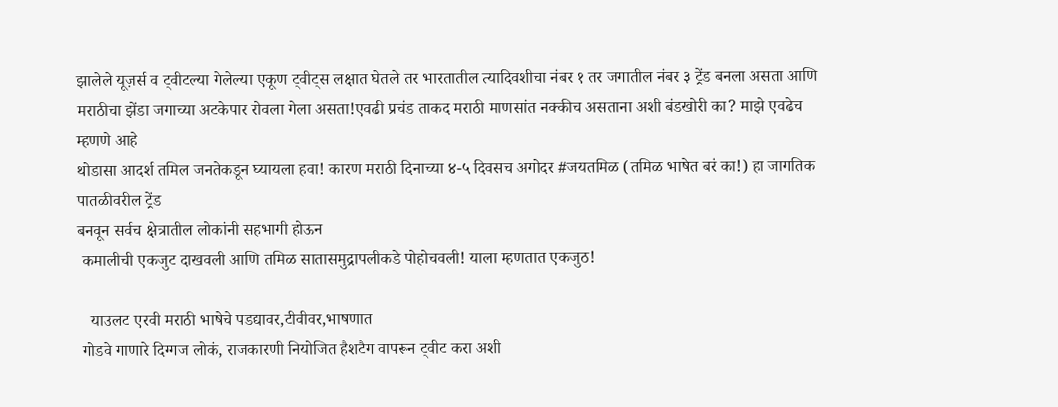झालेले यूज़र्स व ट्वीटल्या गेलेल्या एकूण ट्वीट्स लक्षात घेतले तर भारतातील त्यादिवशीचा नंबर १ तर जगातील नंबर ३ ट्रेंड बनला असता आणि मराठीचा झेंडा जगाच्या अटकेपार रोवला गेला असता!एवढी प्रचंड ताकद मराठी माणसांत नक्कीच असताना अशी बंडखोरी का? माझे एवढेच म्हणणे आहे
थोडासा आदर्श तमिल जनतेकडून घ्यायला हवा! कारण मराठी दिनाच्या ४-५ दिवसच अगोदर #जयतमिळ (तमिळ भाषेत बरं का!) हा जागतिक पातळीवरील ट्रेंड
बनवून सर्वच क्षेत्रातील लोकांनी सहभागी होऊन
 कमालीची एकजुट दाखवली आणि तमिळ सातासमुद्रापलीकडे पोहोचवली! याला म्हणतात एकजुठ!

   याउलट एरवी मराठी भाषेचे पडद्यावर,टीवीवर,भाषणात
 गोडवे गाणारे दिग्गज लोकं, राजकारणी नियोजित हैशटैग वापरून ट्वीट करा अशी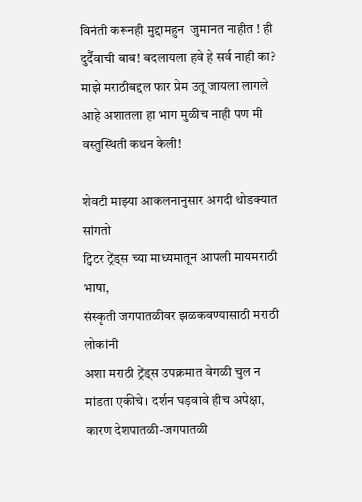विनंती करूनही मुद्दामहुन  जुमानत नाहीत ! ही दुर्दैवाची बाब! बदलायला हवे हे सर्व नाही का?
माझे मराठीबद्दल फार प्रेम उतू जायला लागले आहे अशातला हा भाग मुळीच नाही पण मी वस्तुस्थिती कथन केली!

शेवटी माझ्या आकलनानुसार अगदी थोडक्यात सांगतो
ट्विटर ट्रेंड्स च्या माध्यमातून आपली मायमराठी भाषा,
संस्कृती जगपातळीवर झळकवण्यासाठी मराठी लोकांनी
अशा मराठी ट्रेंड्स उपक्रमात वेगळी चुल न मांडता एकीचे। दर्शन घड़वावे हीच अपेक्षा, कारण देशपातळी-जगपातळी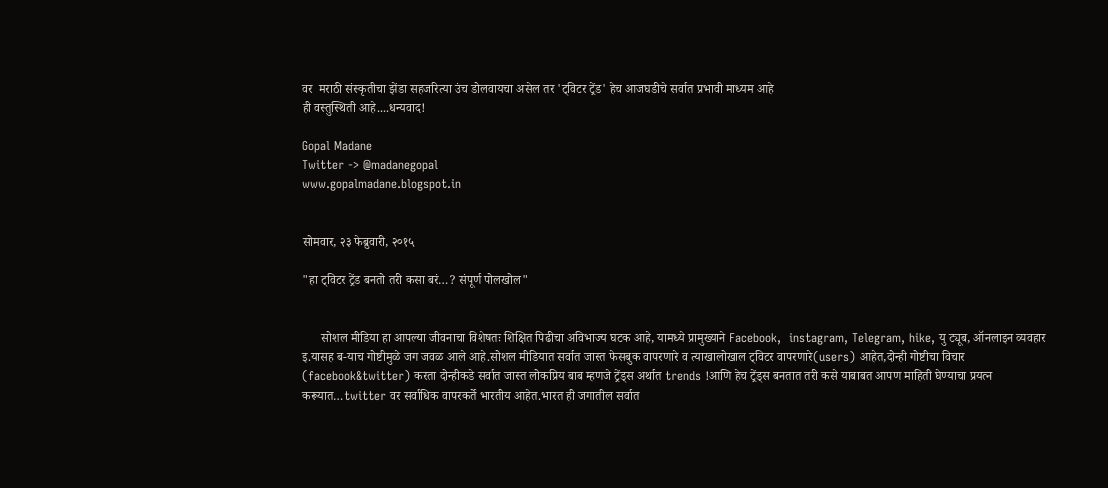वर  मराठी संस्कृतीचा झेंडा सहजरित्या उंच डोलवायचा असेल तर 'ट्विटर ट्रेंड' हेच आजघडीचे सर्वात प्रभावी माध्यम आहे
ही वस्तुस्थिती आहे....धन्यवाद!

Gopal Madane
Twitter -> @madanegopal
www.gopalmadane.blogspot.in


सोमवार, २३ फेब्रुवारी, २०१५

"हा ट्विटर ट्रेंड बनतो तरी कसा बरं…? संपूर्ण पोलखोल"


      सोशल मीडिया हा आपल्या जीवनाचा विशेषतः शिक्षित पिढीचा अविभाज्य घटक आहे, यामध्ये प्रामुख्याने Facebook,  instagram, Telegram, hike, यु ट्यूब, ऑनलाइन व्यवहार इ.यासह ब-याच गोष्टीमुळे जग जवळ आले आहे.सोशल मीडियात सर्वात जास्त फेसबुक वापरणारे व त्याखालोखाल ट्विटर वापरणारे(users) आहेत,दोन्ही गोष्टीचा विचार (facebook&twitter) करता दोन्हीकडे सर्वात जास्त लोकप्रिय बाब म्हणजे ट्रेंड्स अर्थात trends !आणि हेच ट्रेंड्स बनतात तरी कसे याबाबत आपण माहिती घेण्याचा प्रयत्न करूयात…twitter वर सर्वाधिक वापरकर्ते भारतीय आहेत.भारत ही जगातील सर्वात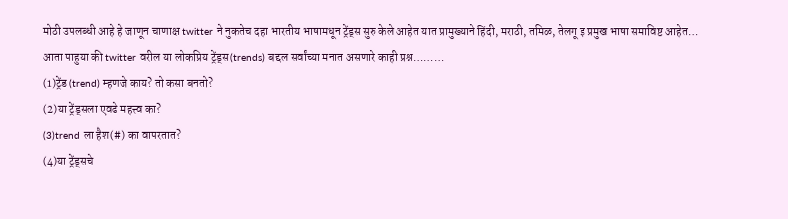मोठी उपलब्धी आहे हे जाणून चाणाक्ष twitter ने नुकतेच दहा भारतीय भाषामधून ट्रेंड्स सुरु केले आहेत यात प्रामुख्याने हिंदी, मराठी, तमिळ, तेलगू इ प्रमुख भाषा समाविष्ट आहेत…
आता पाहुया की twitter वरील या लोकप्रिय ट्रेंड्स(trends) बद्दल सर्वांच्या मनात असणारे काही प्रश्न………
(1)ट्रेंड (trend) म्हणजे काय? तो कसा बनतो?
(2)या ट्रेंड्सला एवढे महत्त्व का?
(3)trend ला हैश(#) का वापरतात?
(4)या ट्रेंड्सचे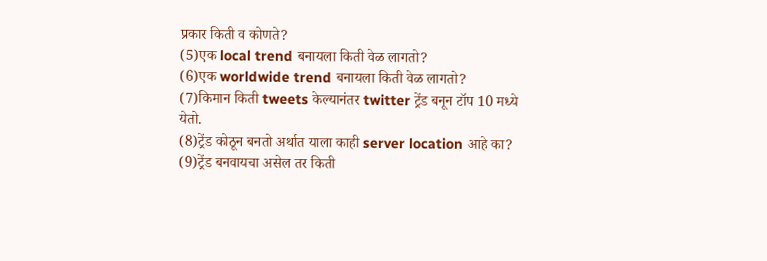प्रकार किती व कोणते?
(5)एक local trend बनायला किती वेळ लागतो?
(6)एक worldwide trend बनायला किती वेळ लागतो?
(7)किमान किती tweets केल्यानंतर twitter ट्रेंड बनून टॉप 10 मध्ये येतो.
(8)ट्रेंड कोठून बनतो अर्थात याला काही server location आहे का?
(9)ट्रेंड बनवायचा असेल तर किती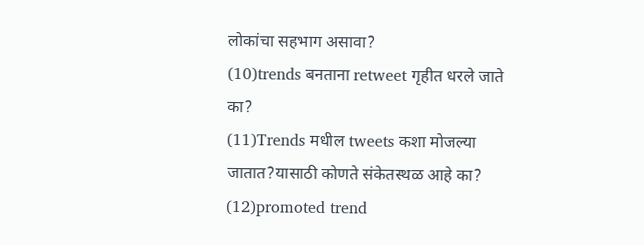लोकांचा सहभाग असावा?
(10)trends बनताना retweet गृहीत धरले जाते का?
(11)Trends मधील tweets कशा मोजल्या जातात?यासाठी कोणते संकेतस्थळ आहे का?
(12)promoted trend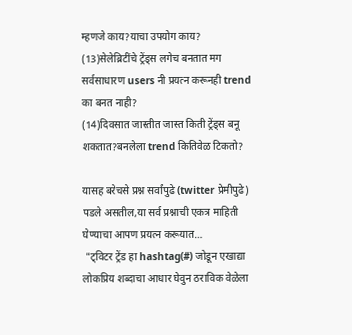म्हणजे काय?याचा उपयोग काय?
(13)सेलेब्रिटींचे ट्रेंड्स लगेच बनतात मग सर्वसाधारण users नी प्रयत्न करूनही trend का बनत नाही?
(14)दिवसात जास्तीत जास्त किती ट्रेंड्स बनू शकतात?बनलेला trend कितिवेळ टिकतो?

यासह बरेचसे प्रश्न सर्वांपुढे (twitter प्रेमीपुढे) पडले असतील,या सर्व प्रश्नाची एकत्र माहिती घेण्याचा आपण प्रयत्न करूयात…
 "ट्विटर ट्रेंड हा hashtag(#) जोडून एखाद्या लोकप्रिय शब्दाचा आधार घेवुन ठराविक वेळेला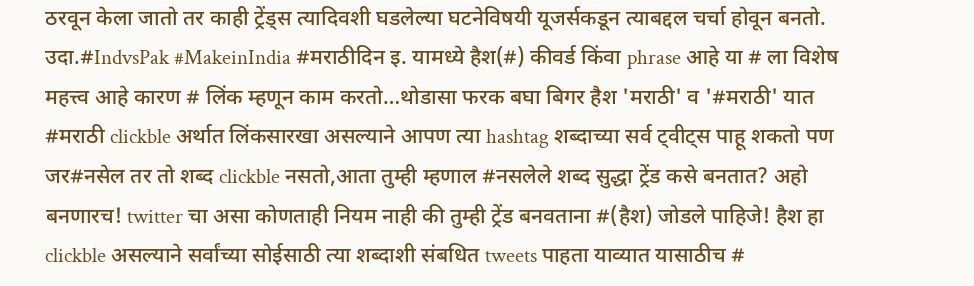ठरवून केला जातो तर काही ट्रेंड्स त्यादिवशी घडलेल्या घटनेविषयी यूजर्सकडून त्याबद्दल चर्चा होवून बनतो. उदा.#IndvsPak #MakeinIndia #मराठीदिन इ. यामध्ये हैश(#) कीवर्ड किंवा phrase आहे या # ला विशेष महत्त्व आहे कारण # लिंक म्हणून काम करतो…थोडासा फरक बघा बिगर हैश 'मराठी' व '#मराठी' यात #मराठी clickble अर्थात लिंकसारखा असल्याने आपण त्या hashtag शब्दाच्या सर्व ट्वीट्स पाहू शकतो पण जर#नसेल तर तो शब्द clickble नसतो,आता तुम्ही म्हणाल #नसलेले शब्द सुद्धा ट्रेंड कसे बनतात? अहो बनणारच! twitter चा असा कोणताही नियम नाही की तुम्ही ट्रेंड बनवताना #(हैश) जोडले पाहिजे! हैश हा clickble असल्याने सर्वांच्या सोईसाठी त्या शब्दाशी संबधित tweets पाहता याव्यात यासाठीच #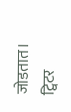जोडतात।
ट्विटर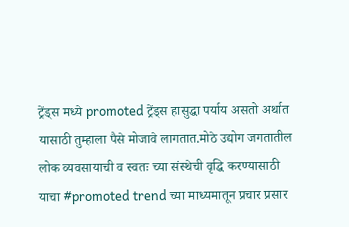ट्रेंड्स मध्ये promoted ट्रेंड्स हासुद्धा पर्याय असतो अर्थात यासाठी तुम्हाला पैसे मोजावे लागतात.मोठे उद्योग जगतातील लोक व्यवसायाची व स्वतः च्या संस्थेची वृद्धि करण्यासाठी याचा #promoted trend च्या माध्यमातून प्रचार प्रसार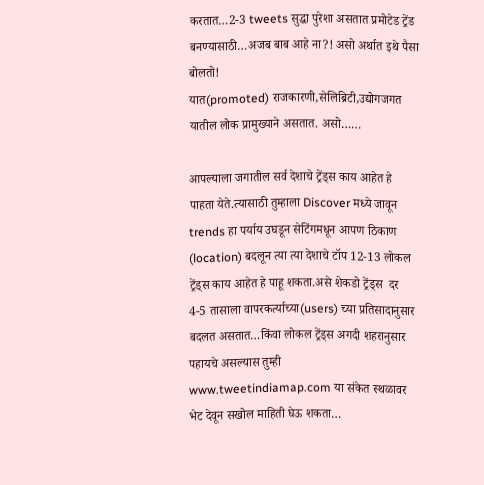करतात…2-3 tweets सुद्धा पुरेशा असतात प्रमोटेड ट्रेंड बनण्यासाठी…अजब बाब आहे ना?! असो अर्थात इथे पैसा बोलतो!
यात(promoted) राजकारणी,सेलिब्रिटी,उद्योगजगत यातील लोक प्रामुख्याने असतात. असो……

आपल्याला जगातील सर्व देशाचे ट्रेंड्स काय आहेत हे पाहता येते.त्यासाठी तुम्हाला Discover मध्ये जावून trends हा पर्याय उघडून सेटिंगमधून आपण ठिकाण (location) बदलून त्या त्या देशाचे टॉप 12-13 लोकल ट्रेंड्स काय आहेत हे पाहू शकता.असे शेकडो ट्रेंड्स  दर 4-5 तासाला वापरकर्त्याच्या(users) च्या प्रतिसादानुसार बदलत असतात…किंवा लोकल ट्रेंड्स अगदी शहरानुसार
पहायचे असल्यास तुम्ही www.tweetindiamap.com या संकेत स्थळावर भेट देवून सखोल माहिती घेऊ शकता…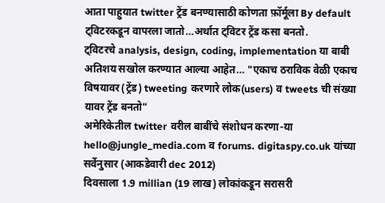आता पाहुयात twitter ट्रेंड बनण्यासाठी कोणता फ़ॉर्मूला By default ट्विटरकडून वापरला जातो…अर्थात ट्विटर ट्रेंड कसा बनतो.
ट्विटरचे analysis, design, coding, implementation या बाबी अतिशय सखोल करण्यात आल्या आहेत… "एकाच ठराविक वेळी एकाच विषयावर(ट्रेंड) tweeting करणारे लोक(users) व tweets ची संख्या यावर ट्रेंड बनतो"
अमेरिकेतील twitter वरील बाबींचे संशोधन करणा-या hello@jungle_media.com व forums. digitaspy.co.uk यांच्या सर्वेनुसार (आकडेवारी dec 2012)
दिवसाला 1.9 millian (19 लाख) लोकांकडून सरासरी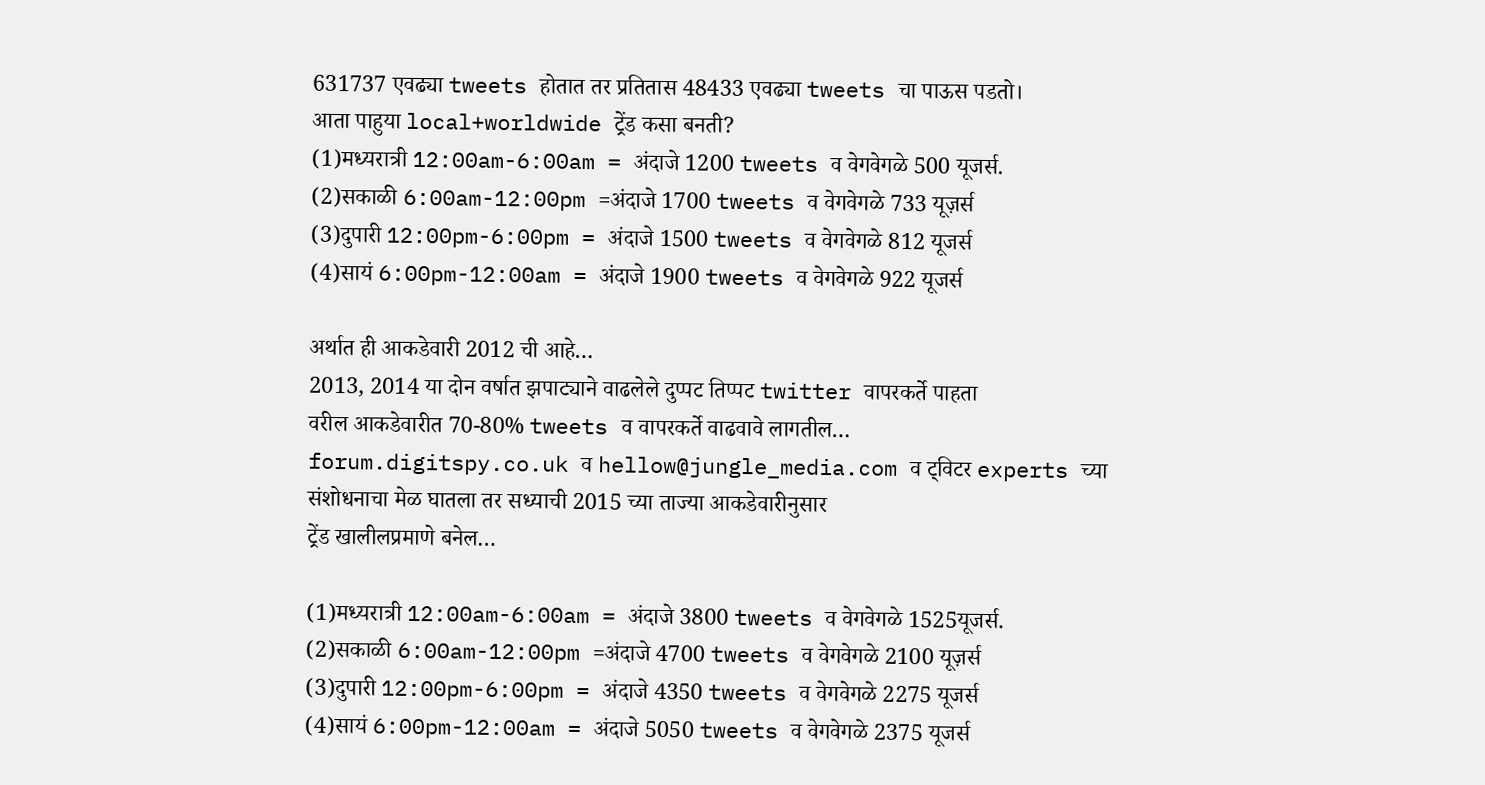631737 एवढ्या tweets होतात तर प्रतितास 48433 एवढ्या tweets चा पाऊस पडतो।
आता पाहुया local+worldwide ट्रेंड कसा बनती?
(1)मध्यरात्री 12:00am-6:00am = अंदाजे 1200 tweets व वेगवेगळे 500 यूजर्स.
(2)सकाळी 6:00am-12:00pm =अंदाजे 1700 tweets व वेगवेगळे 733 यूज़र्स
(3)दुपारी 12:00pm-6:00pm = अंदाजे 1500 tweets व वेगवेगळे 812 यूजर्स
(4)सायं 6:00pm-12:00am = अंदाजे 1900 tweets व वेगवेगळे 922 यूजर्स

अर्थात ही आकडेवारी 2012 ची आहे…
2013, 2014 या दोन वर्षात झपाट्याने वाढलेले दुप्पट तिप्पट twitter वापरकर्ते पाहता
वरील आकडेवारीत 70-80% tweets व वापरकर्ते वाढवावे लागतील…
forum.digitspy.co.uk व hellow@jungle_media.com व ट्विटर experts च्या संशोधनाचा मेळ घातला तर सध्याची 2015 च्या ताज्या आकडेवारीनुसार
ट्रेंड खालीलप्रमाणे बनेल…

(1)मध्यरात्री 12:00am-6:00am = अंदाजे 3800 tweets व वेगवेगळे 1525यूजर्स.
(2)सकाळी 6:00am-12:00pm =अंदाजे 4700 tweets व वेगवेगळे 2100 यूज़र्स
(3)दुपारी 12:00pm-6:00pm = अंदाजे 4350 tweets व वेगवेगळे 2275 यूजर्स
(4)सायं 6:00pm-12:00am = अंदाजे 5050 tweets व वेगवेगळे 2375 यूजर्स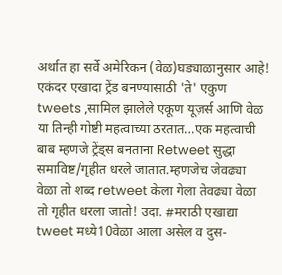अर्थात हा सर्वे अमेरिकन (वेळ)घड्याळानुसार आहे! एकंदर एखादा ट्रेंड बनण्यासाठी 'ते' एकुण tweets ,सामिल झालेले एकूण यूज़र्स आणि वेळ या तिन्ही गोष्टी महत्वाच्या ठरतात…एक महत्वाची बाब म्हणजे ट्रेंड्स बनताना Retweet सुद्धा समाविष्ट/गृहीत धरले जातात.म्हणजेच जेवढ्या वेळा तो शब्द retweet केला गेला तेवढ्या वेळा तो गृहीत धरला जातो! उदा. #मराठी एखाद्या tweet मध्ये10वेळा आला असेल व दुस-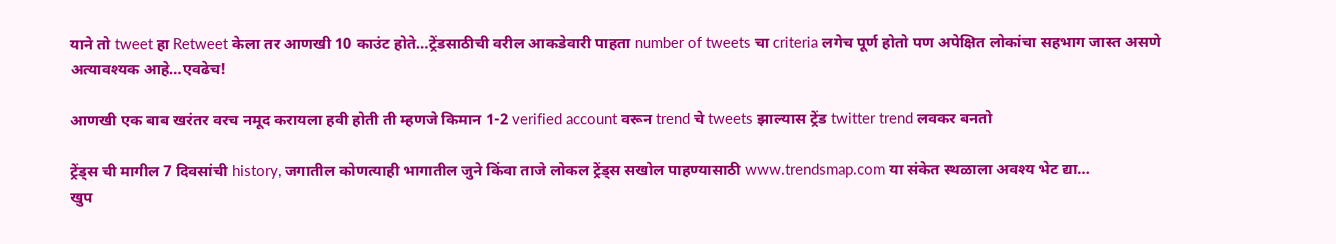याने तो tweet हा Retweet केला तर आणखी 10 काउंट होते…ट्रेंडसाठीची वरील आकडेवारी पाहता number of tweets चा criteria लगेच पूर्ण होतो पण अपेक्षित लोकांचा सहभाग जास्त असणे अत्यावश्यक आहे…एवढेच!

आणखी एक बाब खरंतर वरच नमूद करायला हवी होती ती म्हणजे किमान 1-2 verified account वरून trend चे tweets झाल्यास ट्रेंड twitter trend लवकर बनतो

ट्रेंड्स ची मागील 7 दिवसांची history, जगातील कोणत्याही भागातील जुने किंवा ताजे लोकल ट्रेंड्स सखोल पाहण्यासाठी www.trendsmap.com या संकेत स्थळाला अवश्य भेट द्या…
खुप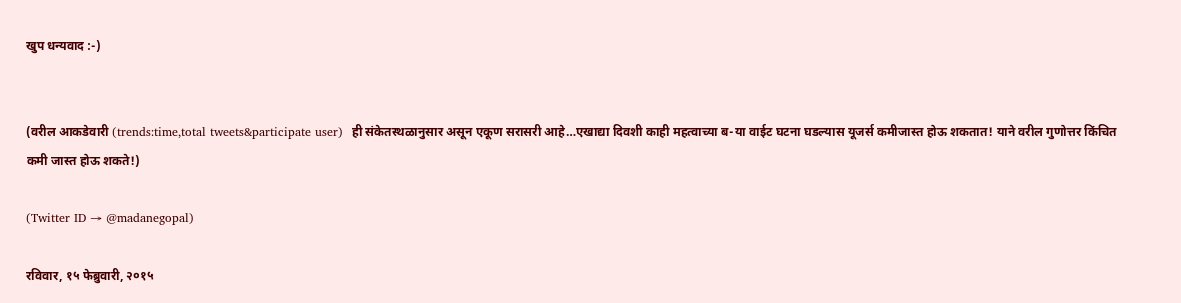खुप धन्यवाद :-)


(वरील आकडेवारी (trends:time,total tweets&participate user)  ही संकेतस्थळानुसार असून एकूण सरासरी आहे…एखाद्या दिवशी काही महत्वाच्या ब-या वाईट घटना घडल्यास यूजर्स कमीजास्त होऊ शकतात! याने वरील गुणोत्तर किंचित कमी जास्त होऊ शकते!)

(Twitter ID → @madanegopal)

रविवार, १५ फेब्रुवारी, २०१५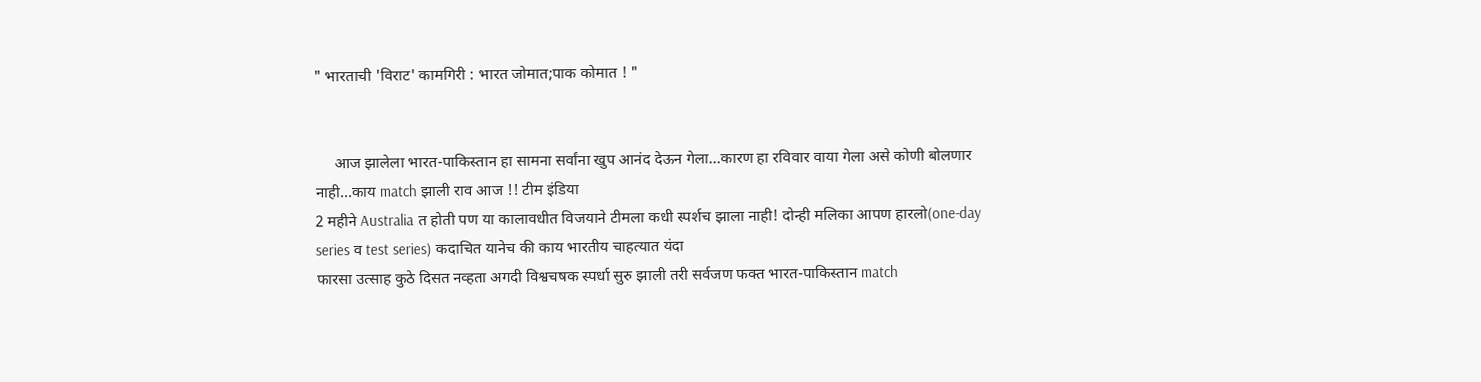" भारताची 'विराट' कामगिरी : भारत जोमात;पाक कोमात ! "


     आज झालेला भारत-पाकिस्तान हा सामना सर्वांना खुप आनंद देऊन गेला…कारण हा रविवार वाया गेला असे कोणी बोलणार नाही…काय match झाली राव आज !! टीम इंडिया
2 महीने Australia त होती पण या कालावधीत विजयाने टीमला कधी स्पर्शच झाला नाही! दोन्ही मलिका आपण हारलो(one-day series व test series) कदाचित यानेच की काय भारतीय चाहत्यात यंदा
फारसा उत्साह कुठे दिसत नव्हता अगदी विश्वचषक स्पर्धा सुरु झाली तरी सर्वजण फक्त भारत-पाकिस्तान match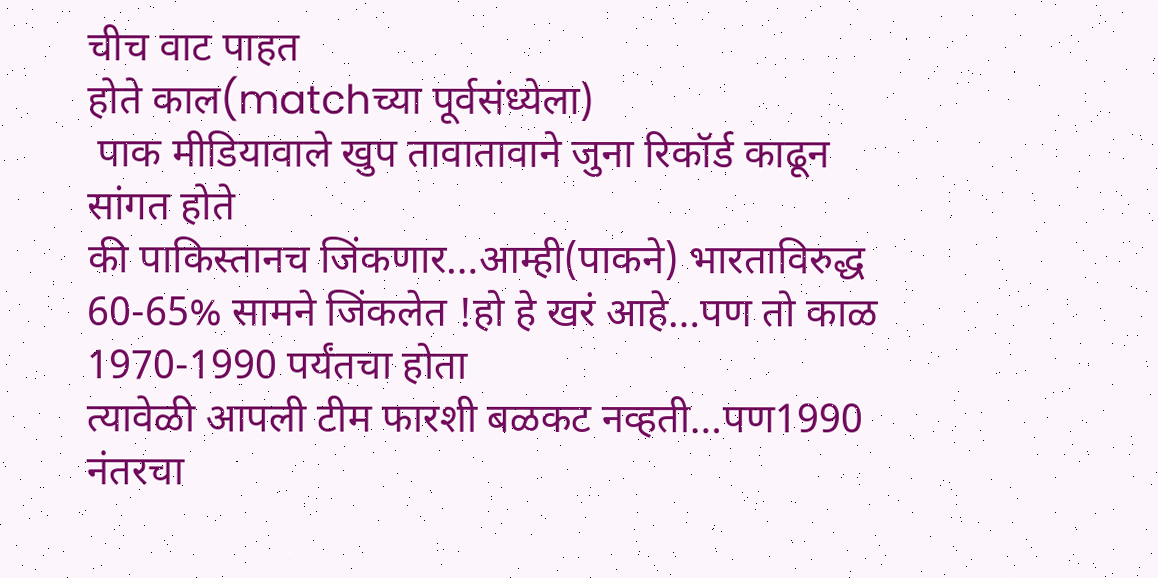चीच वाट पाहत
होते काल(matchच्या पूर्वसंध्येला)
 पाक मीडियावाले खुप तावातावाने जुना रिकॉर्ड काढून सांगत होते
की पाकिस्तानच जिंकणार…आम्ही(पाकने) भारताविरुद्ध 60-65% सामने जिंकलेत !हो हे खरं आहे…पण तो काळ 1970-1990 पर्यंतचा होता
त्यावेळी आपली टीम फारशी बळकट नव्हती…पण1990 नंतरचा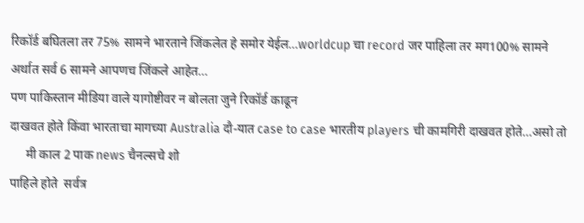रिकॉर्ड बघितला तर 75% सामने भारताने जिंकलेत हे समोर येईल…worldcup चा record जर पाहिला तर मग100% सामने अर्थात सर्व 6 सामने आपणच जिंकले आहेत…
पण पाकिस्तान मीडिया वाले यागोष्टीवर न बोलता जुने रिकॉर्ड काढून
दाखवत होते किंवा भारताचा मागच्या Australia दौ-यात case to case भारतीय players ची कामगिरी दाखवत होते…असो तो
     मी काल 2 पाक news चैनल्सचे शो
पाहिले होते  सर्वत्र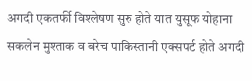अगदी एकतर्फी विश्लेषण सुरु होते यात युसूफ योहाना सकलेन मुश्ताक व बरेच पाकिस्तानी एक्सपर्ट होते अगदी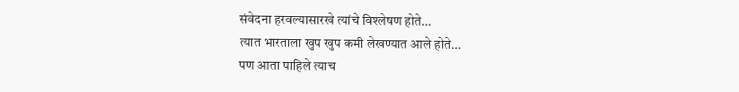संवेदना हरवल्यासारखे त्यांचे विश्लेषण होते…
त्यात भारताला खुप खुप कमी लेखण्यात आले होते…
पण आता पाहिले त्याच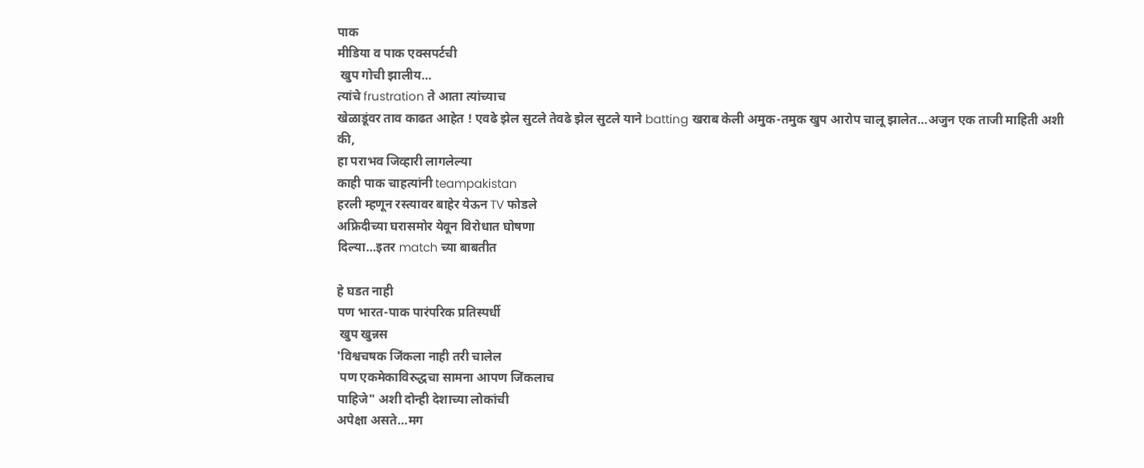पाक
मीडिया व पाक एक्सपर्टची
 खुप गोची झालीय…
त्यांचे frustration ते आता त्यांच्याच
खेळाडूंवर ताव काढत आहेत ! एवढे झेल सुटले तेवढे झेल सुटले याने batting खराब केली अमुक-तमुक खुप आरोप चालू झालेत…अजुन एक ताजी माहिती अशी की,
हा पराभव जिव्हारी लागलेल्या
काही पाक चाहत्यांनी teampakistan
हरली म्हणून रस्त्यावर बाहेर येऊन TV फोडले
अफ्रिदीच्या घरासमोर येवून विरोधात घोषणा
दिल्या…इतर match च्या बाबतीत

हे घडत नाही
पण भारत-पाक पारंपरिक प्रतिस्पर्धी
 खुप खुन्नस
'विश्वचषक जिंकला नाही तरी चालेल
 पण एकमेकाविरुद्धचा सामना आपण जिंकलाच
पाहिजे" अशी दोन्ही देशाच्या लोकांची
अपेक्षा असते…मग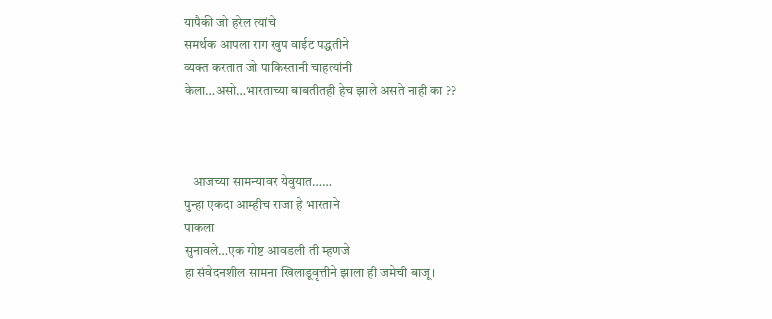यापैकी जो हरेल त्यांचे
समर्थक आपला राग खुप वाईट पद्धतीने
व्यक्त करतात जो पाकिस्तानी चाहत्यांनी
केला…असो…भारताच्या बाबतीतही हेच झाले असते नाही का ??



   आजच्या सामन्यावर येवुयात……
पुन्हा एकदा आम्हीच राजा हे भारताने
पाकला
सुनावले…एक गोष्ट आवडली ती म्हणजे
हा संवेदनशील सामना खिलाडूवृत्तीने झाला ही जमेची बाजू।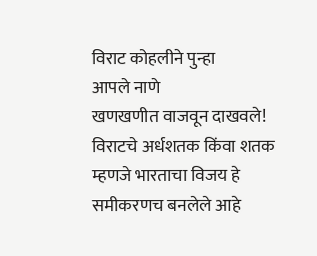विराट कोहलीने पुन्हा
आपले नाणे
खणखणीत वाजवून दाखवले!
विराटचे अर्धशतक किंवा शतक
म्हणजे भारताचा विजय हे समीकरणच बनलेले आहे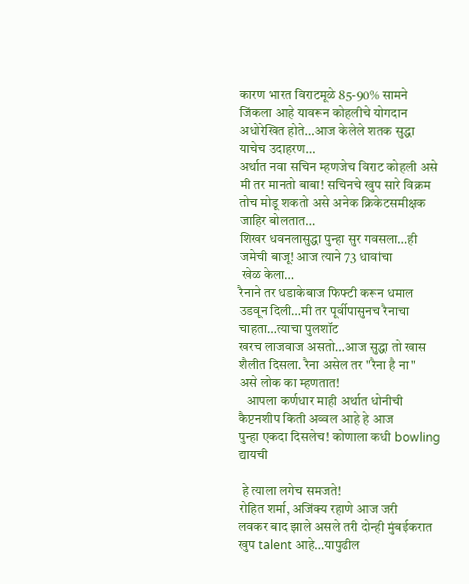कारण भारत विराटमूळे 85-90% सामने जिंकला आहे यावरून कोहलीचे योगदान अधोरेखित होते…आज केलेले शतक सुद्धा याचेच उदाहरण…
अर्थात नवा सचिन म्हणजेच विराट कोहली असे मी तर मानतो बाबा! सचिनचे खुप सारे विक्रम तोच मोडू शकतो असे अनेक क्रिकेटसमीक्षक जाहिर बोलतात…
शिखर धवनलासुद्धा पुन्हा सुर गवसला…ही
जमेची बाजू! आज त्याने 73 धावांचा
 खेळ केला…
रैनाने तर धडाकेबाज फिफ्टी करून धमाल उडवून दिली…मी तर पूर्वीपासुनच रैनाचा चाहता…त्याचा पुलशॉट
खरच लाजवाज असतो…आज सुद्धा तो खास शैलीत दिसला. रैना असेल तर "रैना है ना"
असे लोक का म्हणतात!
   आपला कर्णधार माही अर्थात धोनीची
कैप्टनशीप किती अव्वल आहे हे आज
पुन्हा एकदा दिसलेच! कोणाला कधी bowling द्यायची

 हे त्याला लगेच समजते!
रोहित शर्मा, अजिंक्य रहाणे आज जरी
लवकर बाद झाले असले तरी दोन्ही मुंबईकरात
खुप talent आहे…यापुढील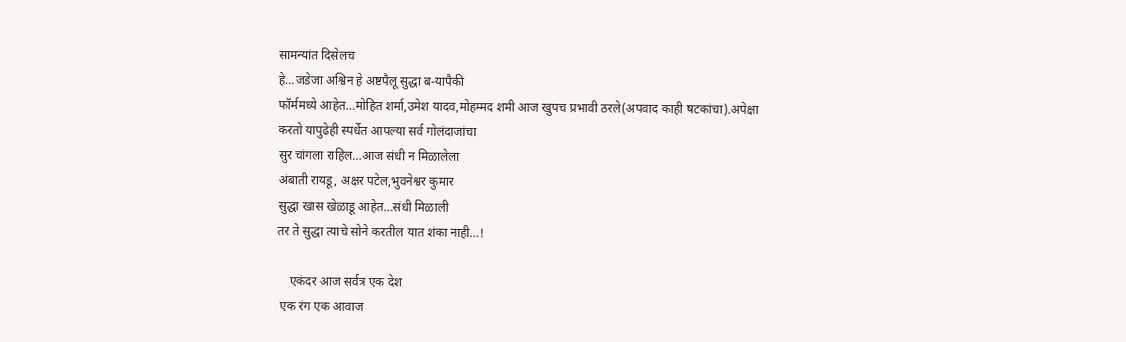सामन्यांत दिसेलच
हे…जडेजा अश्विन हे अष्टपैलू सुद्धा ब-यापैकी
फॉर्ममध्ये आहेत…मोहित शर्मा,उमेश यादव,मोहम्मद शमी आज खुपच प्रभावी ठरले(अपवाद काही षटकांचा).अपेक्षा
करतो यापुढेही स्पर्धेत आपल्या सर्व गोलंदाजांचा
सुर चांगला राहिल…आज संधी न मिळालेला
अंबाती रायडू, अक्षर पटेल,भुवनेश्वर कुमार
सुद्धा खास खेळाडू आहेत…संधी मिळाली
तर ते सुद्धा त्याचे सोने करतील यात शंका नाही…!

    एकंदर आज सर्वत्र एक देश
 एक रंग एक आवाज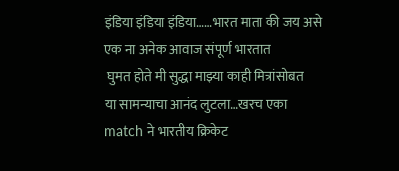इंडिया इंडिया इंडिया……भारत माता की जय असे एक ना अनेक आवाज संपूर्ण भारतात
 घुमत होते मी सुद्धा माझ्या काही मित्रांसोबत
या सामन्याचा आनंद लुटला…खरच एका
match ने भारतीय क्रिकेट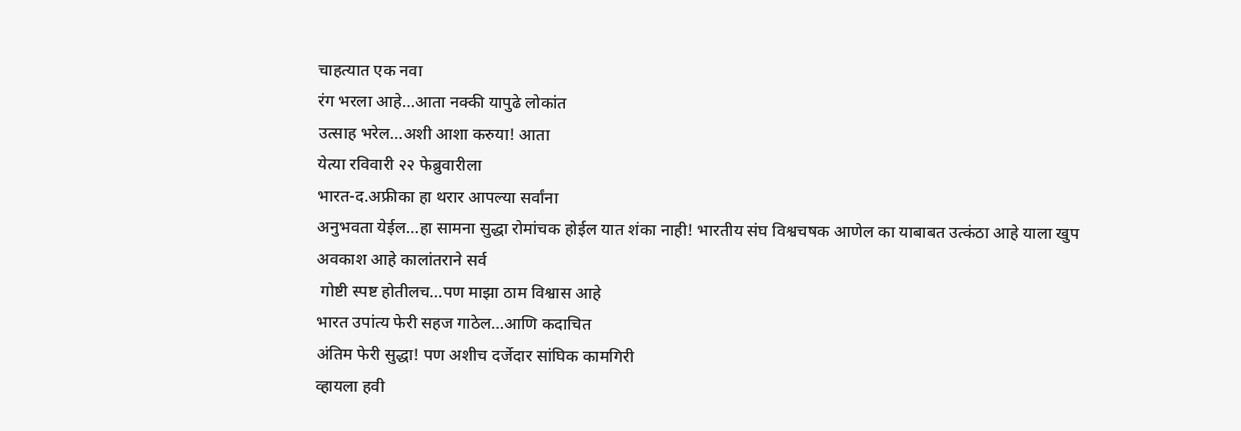चाहत्यात एक नवा
रंग भरला आहे…आता नक्की यापुढे लोकांत
उत्साह भरेल…अशी आशा करुया! आता
येत्या रविवारी २२ फेब्रुवारीला
भारत-द.अफ्रीका हा थरार आपल्या सर्वांना
अनुभवता येईल…हा सामना सुद्धा रोमांचक होईल यात शंका नाही! भारतीय संघ विश्वचषक आणेल का याबाबत उत्कंठा आहे याला खुप अवकाश आहे कालांतराने सर्व
 गोष्टी स्पष्ट होतीलच…पण माझा ठाम विश्वास आहे
भारत उपांत्य फेरी सहज गाठेल…आणि कदाचित
अंतिम फेरी सुद्धा! पण अशीच दर्जेदार सांघिक कामगिरी
व्हायला हवी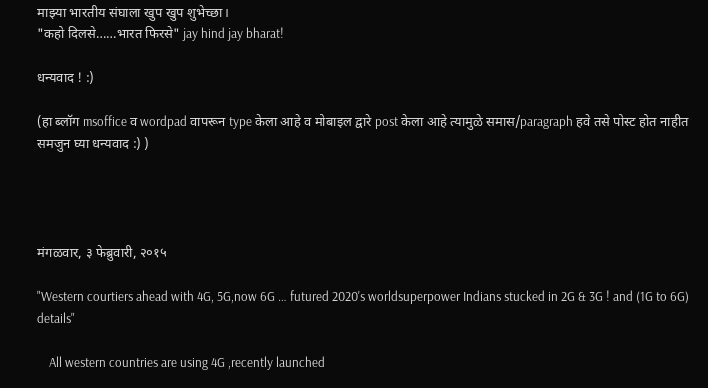माझ्या भारतीय संघाला खुप खुप शुभेच्छा।
"कहो दिलसे……भारत फिरसे" jay hind jay bharat!

धन्यवाद ! :)

(हा ब्लॉग msoffice व wordpad वापरून type केला आहे व मोबाइल द्वारे post केला आहे त्यामुळे समास/paragraph हवे तसे पोस्ट होत नाहीत समजुन घ्या धन्यवाद :) )




मंगळवार, ३ फेब्रुवारी, २०१५

"Western courtiers ahead with 4G, 5G,now 6G … futured 2020's worldsuperpower Indians stucked in 2G & 3G ! and (1G to 6G) details"

    All western countries are using 4G ,recently launched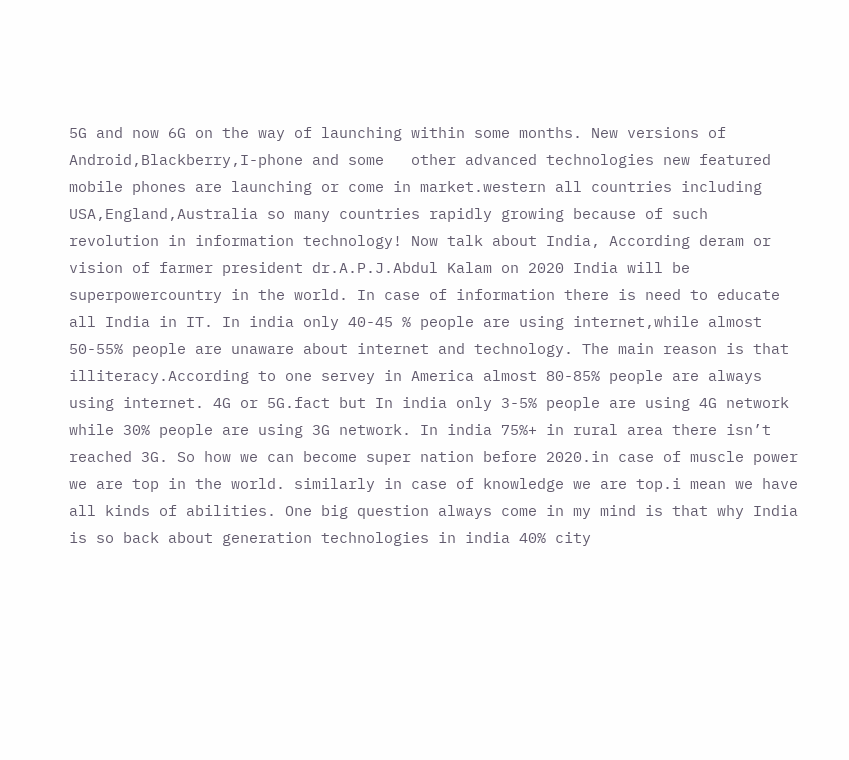5G and now 6G on the way of launching within some months. New versions of Android,Blackberry,I-phone and some   other advanced technologies new featured mobile phones are launching or come in market.western all countries including USA,England,Australia so many countries rapidly growing because of such revolution in information technology! Now talk about India, According deram or vision of farmer president dr.A.P.J.Abdul Kalam on 2020 India will be superpowercountry in the world. In case of information there is need to educate all India in IT. In india only 40-45 % people are using internet,while almost 50-55% people are unaware about internet and technology. The main reason is that illiteracy.According to one servey in America almost 80-85% people are always using internet. 4G or 5G.fact but In india only 3-5% people are using 4G network while 30% people are using 3G network. In india 75%+ in rural area there isn’t reached 3G. So how we can become super nation before 2020.in case of muscle power we are top in the world. similarly in case of knowledge we are top.i mean we have all kinds of abilities. One big question always come in my mind is that why India is so back about generation technologies in india 40% city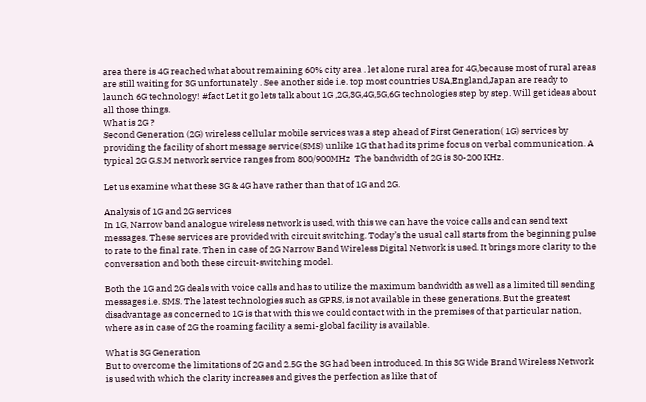area there is 4G reached what about remaining 60% city area . let alone rural area for 4G,because most of rural areas are still waiting for 3G unfortunately . See another side i.e. top most countries USA,England,Japan are ready to launch 6G technology! #fact Let it go lets talk about 1G ,2G,3G,4G,5G,6G technologies step by step. Will get ideas about all those things.
What is 2G ?
Second Generation (2G) wireless cellular mobile services was a step ahead of First Generation( 1G) services by providing the facility of short message service(SMS) unlike 1G that had its prime focus on verbal communication. A typical 2G G.S.M network service ranges from 800/900MHz  The bandwidth of 2G is 30-200 KHz.

Let us examine what these 3G & 4G have rather than that of 1G and 2G.

Analysis of 1G and 2G services
In 1G, Narrow band analogue wireless network is used, with this we can have the voice calls and can send text messages. These services are provided with circuit switching. Today’s the usual call starts from the beginning pulse to rate to the final rate. Then in case of 2G Narrow Band Wireless Digital Network is used. It brings more clarity to the conversation and both these circuit-switching model.

Both the 1G and 2G deals with voice calls and has to utilize the maximum bandwidth as well as a limited till sending messages i.e. SMS. The latest technologies such as GPRS, is not available in these generations. But the greatest disadvantage as concerned to 1G is that with this we could contact with in the premises of that particular nation, where as in case of 2G the roaming facility a semi-global facility is available.

What is 3G Generation
But to overcome the limitations of 2G and 2.5G the 3G had been introduced. In this 3G Wide Brand Wireless Network is used with which the clarity increases and gives the perfection as like that of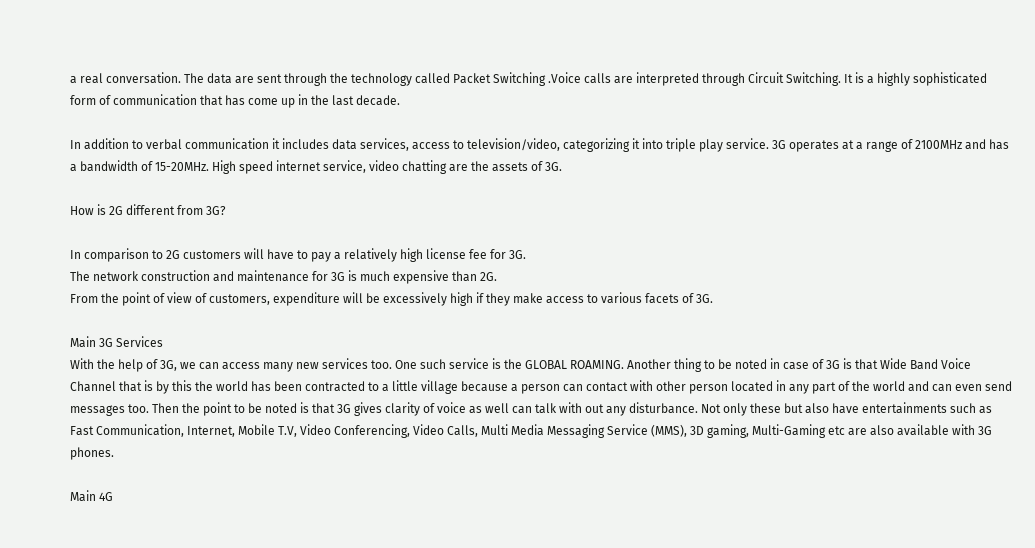a real conversation. The data are sent through the technology called Packet Switching .Voice calls are interpreted through Circuit Switching. It is a highly sophisticated form of communication that has come up in the last decade.

In addition to verbal communication it includes data services, access to television/video, categorizing it into triple play service. 3G operates at a range of 2100MHz and has a bandwidth of 15-20MHz. High speed internet service, video chatting are the assets of 3G.

How is 2G different from 3G?

In comparison to 2G customers will have to pay a relatively high license fee for 3G.
The network construction and maintenance for 3G is much expensive than 2G.
From the point of view of customers, expenditure will be excessively high if they make access to various facets of 3G.

Main 3G Services
With the help of 3G, we can access many new services too. One such service is the GLOBAL ROAMING. Another thing to be noted in case of 3G is that Wide Band Voice Channel that is by this the world has been contracted to a little village because a person can contact with other person located in any part of the world and can even send messages too. Then the point to be noted is that 3G gives clarity of voice as well can talk with out any disturbance. Not only these but also have entertainments such as Fast Communication, Internet, Mobile T.V, Video Conferencing, Video Calls, Multi Media Messaging Service (MMS), 3D gaming, Multi-Gaming etc are also available with 3G phones.

Main 4G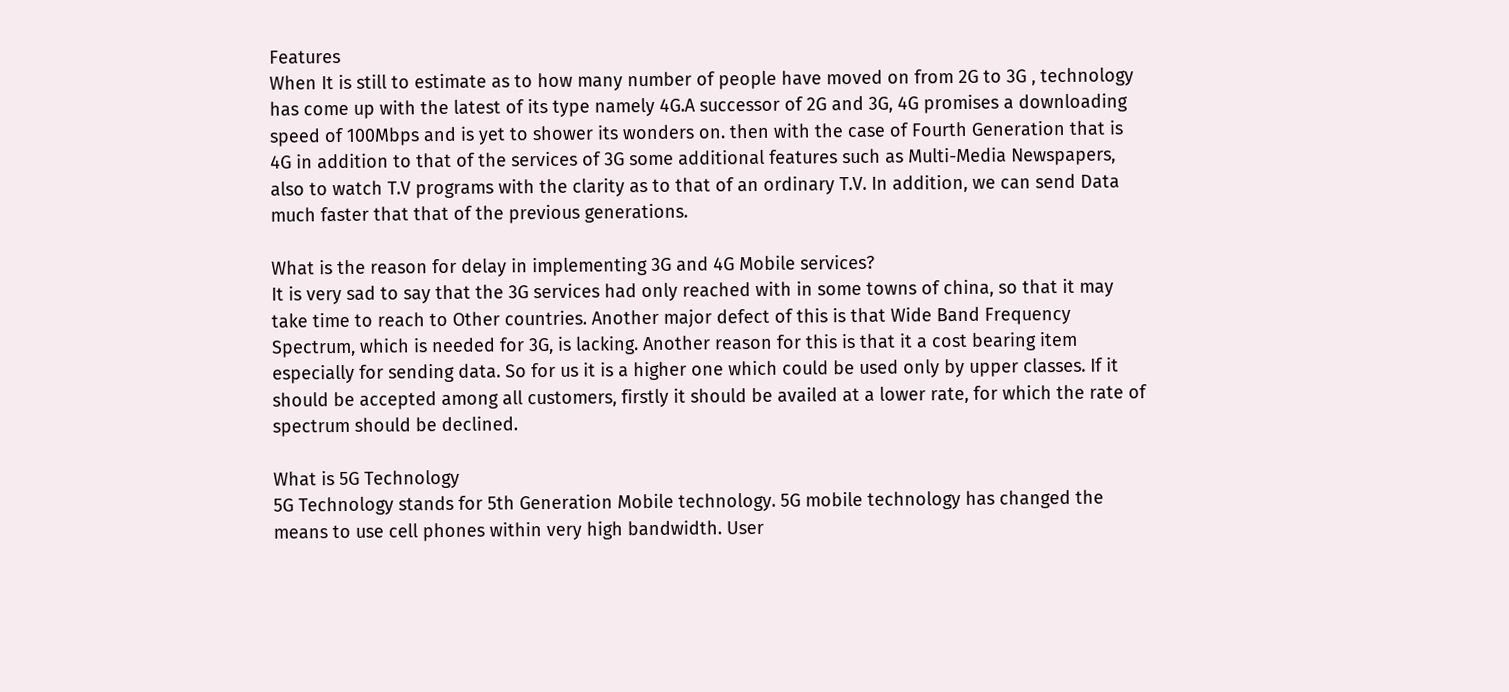Features
When It is still to estimate as to how many number of people have moved on from 2G to 3G , technology has come up with the latest of its type namely 4G.A successor of 2G and 3G, 4G promises a downloading speed of 100Mbps and is yet to shower its wonders on. then with the case of Fourth Generation that is 4G in addition to that of the services of 3G some additional features such as Multi-Media Newspapers, also to watch T.V programs with the clarity as to that of an ordinary T.V. In addition, we can send Data much faster that that of the previous generations.

What is the reason for delay in implementing 3G and 4G Mobile services?
It is very sad to say that the 3G services had only reached with in some towns of china, so that it may take time to reach to Other countries. Another major defect of this is that Wide Band Frequency Spectrum, which is needed for 3G, is lacking. Another reason for this is that it a cost bearing item especially for sending data. So for us it is a higher one which could be used only by upper classes. If it should be accepted among all customers, firstly it should be availed at a lower rate, for which the rate of spectrum should be declined.

What is 5G Technology
5G Technology stands for 5th Generation Mobile technology. 5G mobile technology has changed the means to use cell phones within very high bandwidth. User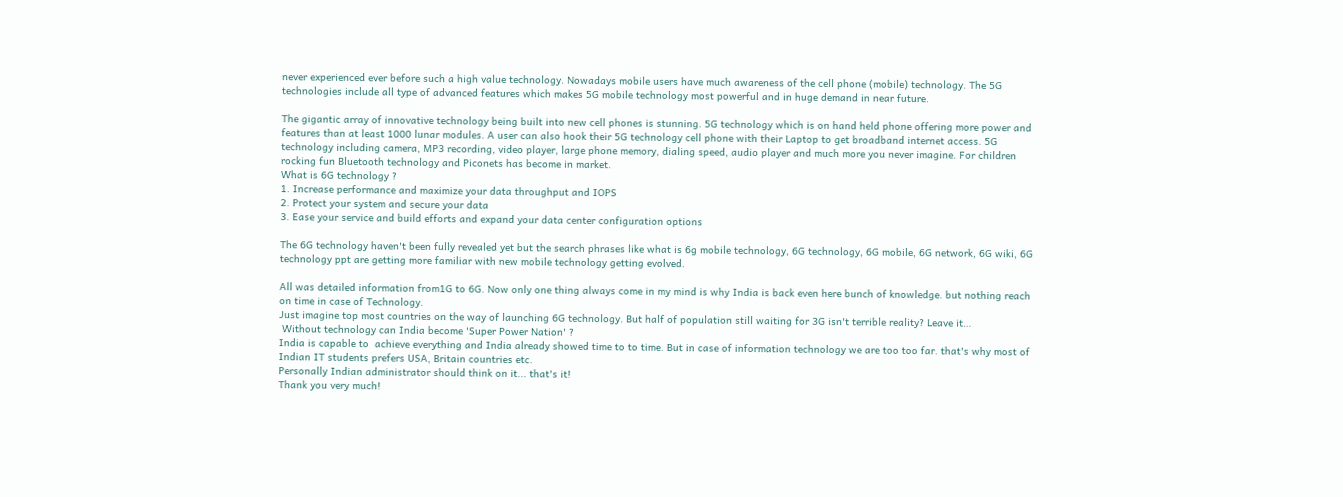never experienced ever before such a high value technology. Nowadays mobile users have much awareness of the cell phone (mobile) technology. The 5G technologies include all type of advanced features which makes 5G mobile technology most powerful and in huge demand in near future.

The gigantic array of innovative technology being built into new cell phones is stunning. 5G technology which is on hand held phone offering more power and features than at least 1000 lunar modules. A user can also hook their 5G technology cell phone with their Laptop to get broadband internet access. 5G technology including camera, MP3 recording, video player, large phone memory, dialing speed, audio player and much more you never imagine. For children rocking fun Bluetooth technology and Piconets has become in market.
What is 6G technology ?
1. Increase performance and maximize your data throughput and IOPS
2. Protect your system and secure your data
3. Ease your service and build efforts and expand your data center configuration options

The 6G technology haven't been fully revealed yet but the search phrases like what is 6g mobile technology, 6G technology, 6G mobile, 6G network, 6G wiki, 6G technology ppt are getting more familiar with new mobile technology getting evolved.

All was detailed information from1G to 6G. Now only one thing always come in my mind is why India is back even here bunch of knowledge. but nothing reach on time in case of Technology.
Just imagine top most countries on the way of launching 6G technology. But half of population still waiting for 3G isn't terrible reality? Leave it…
 Without technology can India become 'Super Power Nation' ?
India is capable to  achieve everything and India already showed time to to time. But in case of information technology we are too too far. that's why most of Indian IT students prefers USA, Britain countries etc.
Personally Indian administrator should think on it... that's it!
Thank you very much!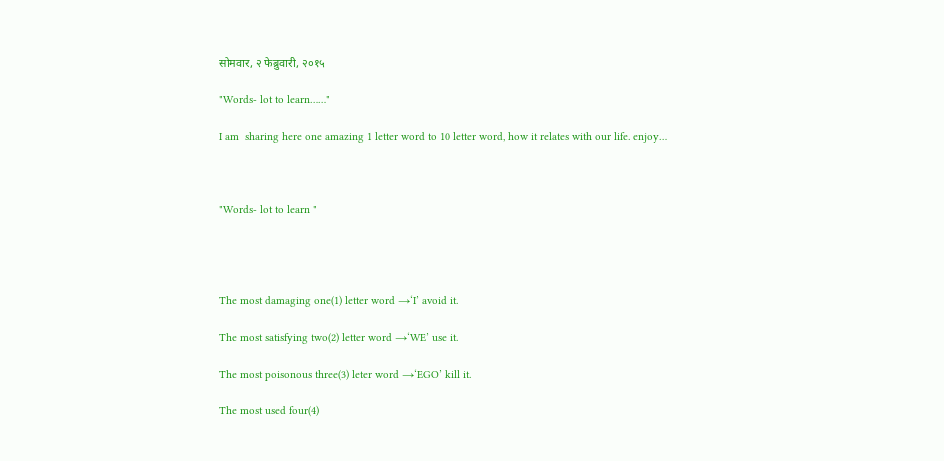सोमवार, २ फेब्रुवारी, २०१५

"Words- lot to learn……"

I am  sharing here one amazing 1 letter word to 10 letter word, how it relates with our life. enjoy…



"Words- lot to learn "




The most damaging one(1) letter word →‘I’ avoid it.

The most satisfying two(2) letter word →‘WE’ use it.

The most poisonous three(3) leter word →‘EGO’ kill it.

The most used four(4)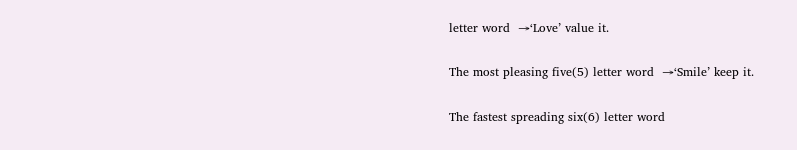letter word  →‘Love’ value it.

The most pleasing five(5) letter word  →‘Smile’ keep it.

The fastest spreading six(6) letter word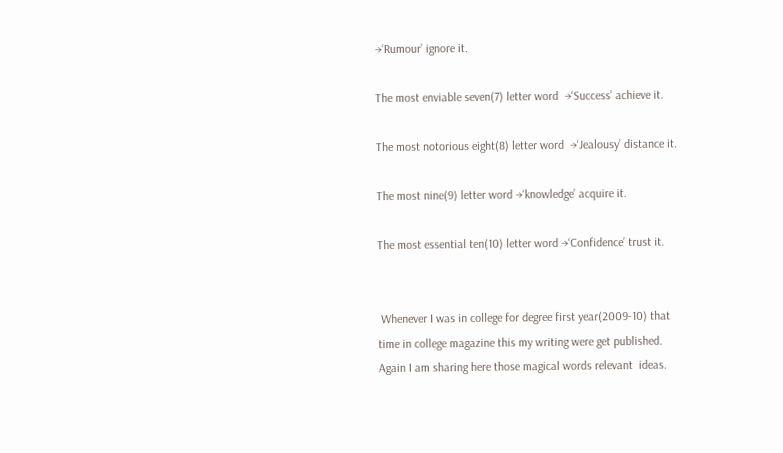→‘Rumour’ ignore it.

The most enviable seven(7) letter word  →‘Success’ achieve it.

The most notorious eight(8) letter word  →‘Jealousy’ distance it.

The most nine(9) letter word →‘knowledge’ acquire it.

The most essential ten(10) letter word →‘Confidence’ trust it.


 Whenever I was in college for degree first year(2009-10) that time in college magazine this my writing were get published. Again I am sharing here those magical words relevant  ideas.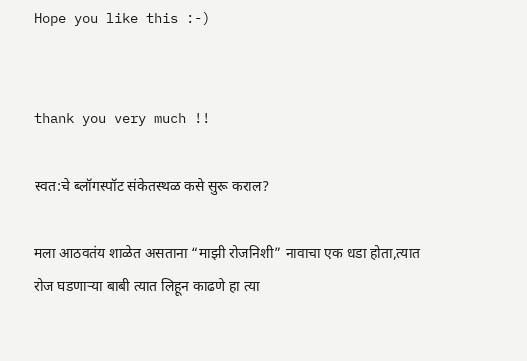Hope you like this :-)


thank you very much !!

स्वत:चे ब्लॉगस्पॉट संकेतस्थळ कसे सुरू कराल?

मला आठवतंय शाळेत असताना “माझी रोजनिशी” नावाचा एक धडा होता,त्यात रोज घडणार्‍या बाबी त्यात लिहून काढणे हा त्या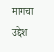मागचा उद्देश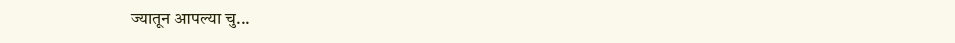ज्यातून आपल्या चु...